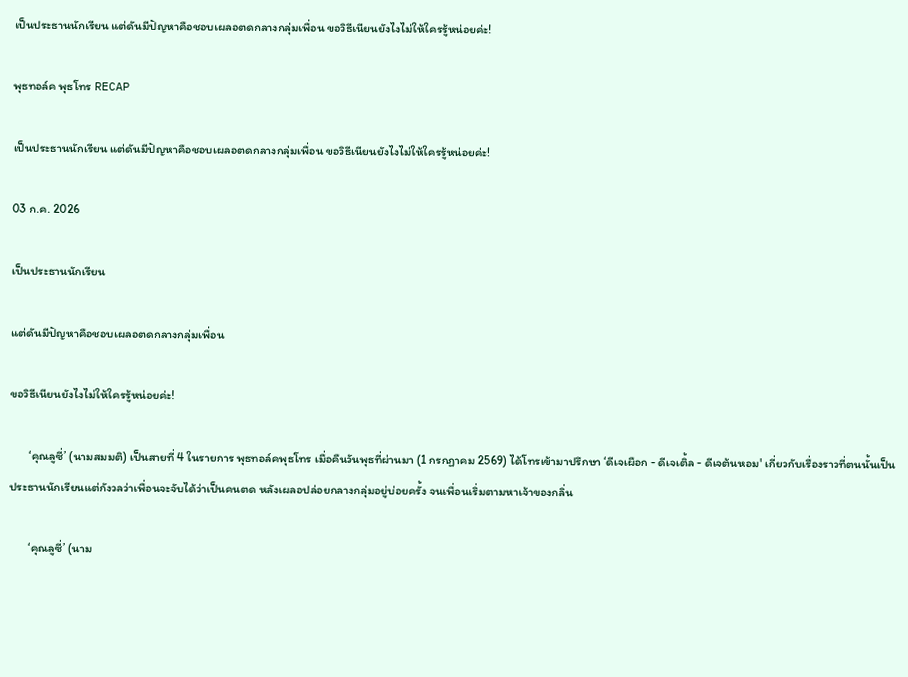เป็นประธานนักเรียน แต่ดันมีปัญหาคือชอบเผลอตดกลางกลุ่มเพื่อน ขอวิธีเนียนยังไงไม่ให้ใครรู้หน่อยค่ะ!

พุธทอล์ค พุธโทร RECAP

เป็นประธานนักเรียน แต่ดันมีปัญหาคือชอบเผลอตดกลางกลุ่มเพื่อน ขอวิธีเนียนยังไงไม่ให้ใครรู้หน่อยค่ะ!

03 ก.ค. 2026

เป็นประธานนักเรียน

แต่ดันมีปัญหาคือชอบเผลอตดกลางกลุ่มเพื่อน

ขอวิธีเนียนยังไงไม่ให้ใครรู้หน่อยค่ะ!

       ‘คุณลูซี่’ (นามสมมติ) เป็นสายที่ 4 ในรายการ พุธทอล์คพุธโทร เมื่อคืนวันพุธที่ผ่านมา (1 กรกฏาคม 2569) ได้โทรเข้ามาปรึกษา ‘ดีเจเผือก - ดีเจเติ้ล - ดีเจต้นหอม' เกี่ยวกับเรื่องราวที่ตนนั้นเป็นประธานนักเรียนแต่กังวลว่าเพื่อนจะจับได้ว่าเป็นคนตด หลังเผลอปล่อยกลางกลุ่มอยู่บ่อยครั้ง จนเพื่อนเริ่มตามหาเจ้าของกลิ่น

       ‘คุณลูซี่’ (นาม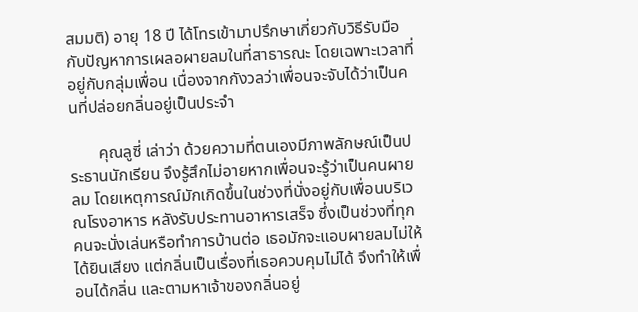สมมติ) อายุ 18 ปี ได้โทรเข้ามาปรึกษาเกี่ยวกับวิธีรับมือกับปัญหาการเผลอผายลมในที่สาธารณะ โดยเฉพาะเวลาที่อยู่กับกลุ่มเพื่อน เนื่องจากกังวลว่าเพื่อนจะจับได้ว่าเป็นคนที่ปล่อยกลิ่นอยู่เป็นประจำ

       คุณลูซี่ เล่าว่า ด้วยความที่ตนเองมีภาพลักษณ์เป็นประธานนักเรียน จึงรู้สึกไม่อายหากเพื่อนจะรู้ว่าเป็นคนผายลม โดยเหตุการณ์มักเกิดขึ้นในช่วงที่นั่งอยู่กับเพื่อนบริเวณโรงอาหาร หลังรับประทานอาหารเสร็จ ซึ่งเป็นช่วงที่ทุกคนจะนั่งเล่นหรือทำการบ้านต่อ เธอมักจะแอบผายลมไม่ให้ได้ยินเสียง แต่กลิ่นเป็นเรื่องที่เธอควบคุมไม่ได้ จึงทำให้เพื่อนได้กลิ่น และตามหาเจ้าของกลิ่นอยู่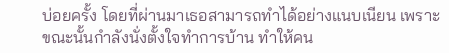บ่อยครั้ง โดยที่ผ่านมาเธอสามารถทำได้อย่างแนบเนียน เพราะขณะนั้นกำลังนั่งตั้งใจทำการบ้าน ทำให้คน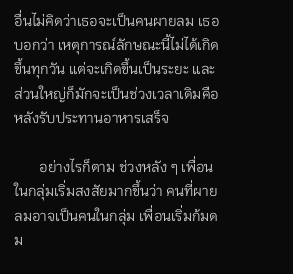อื่นไม่คิดว่าเธอจะเป็นคนผายลม เธอบอกว่า เหตุการณ์ลักษณะนี้ไม่ได้เกิดขึ้นทุกวัน แต่จะเกิดขึ้นเป็นระยะ และส่วนใหญ่ก็มักจะเป็นช่วงเวลาเดิมคือหลังรับประทานอาหารเสร็จ

       อย่างไรก็ตาม ช่วงหลัง ๆ เพื่อนในกลุ่มเริ่มสงสัยมากขึ้นว่า คนที่ผายลมอาจเป็นคนในกลุ่ม เพื่อนเริ่มก้มดม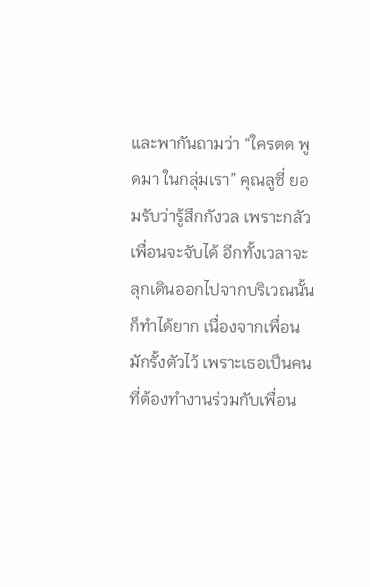และพากันถามว่า “ใครตด พูดมา ในกลุ่มเรา” คุณลูซี่ ยอมรับว่ารู้สึกกังวล เพราะกลัวเพื่อนจะจับได้ อีกทั้งเวลาจะลุกเดินออกไปจากบริเวณนั้นก็ทำได้ยาก เนื่องจากเพื่อนมักรั้งตัวไว้ เพราะเธอเป็นคนที่ต้องทำงานร่วมกับเพื่อน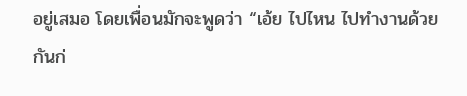อยู่เสมอ โดยเพื่อนมักจะพูดว่า “เอ้ย ไปไหน ไปทำงานด้วยกันก่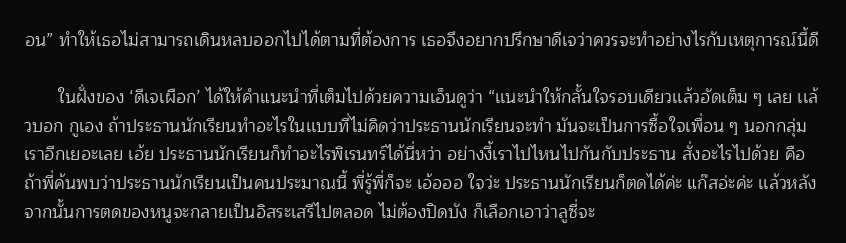อน” ทำให้เธอไม่สามารถเดินหลบออกไปได้ตามที่ต้องการ เธอจึงอยากปรึกษาดีเจว่าควรจะทำอย่างไรกับเหตุการณ์นี้ดี

       ในฝั่งของ ‘ดีเจเผือก’ ได้ให้คำแนะนำที่เต็มไปด้วยความเอ็นดูว่า “เเนะนำให้กลั้นใจรอบเดียวเเล้วอัดเต็ม ๆ เลย เเล้วบอก กูเอง ถ้าประธานนักเรียนทำอะไรในเเบบที่ไม่คิดว่าประธานนักเรียนจะทำ มันจะเป็นการซื้อใจเพื่อน ๆ นอกกลุ่มเราอีกเยอะเลย เอ้ย ประธานนักเรียนก็ทำอะไรพิเรนทร์ได้นี่หว่า อย่างงี้เราไปไหนไปกันกับประธาน สั่งอะไรไปด้วย คือถ้าพี่ค้นพบว่าประธานนักเรียนเป็นคนประมาณนี้ พี่รู้พี่ก็จะ เอ้อออ ใจว่ะ ประธานนักเรียนก็ตดได้ค่ะ แก๊สอ่ะค่ะ เเล้วหลังจากนั้นการตดของหนูจะกลายเป็นอิสระเสรีไปตลอด ไม่ต้องปิดบัง ก็เลือกเอาว่าลูซี่จะ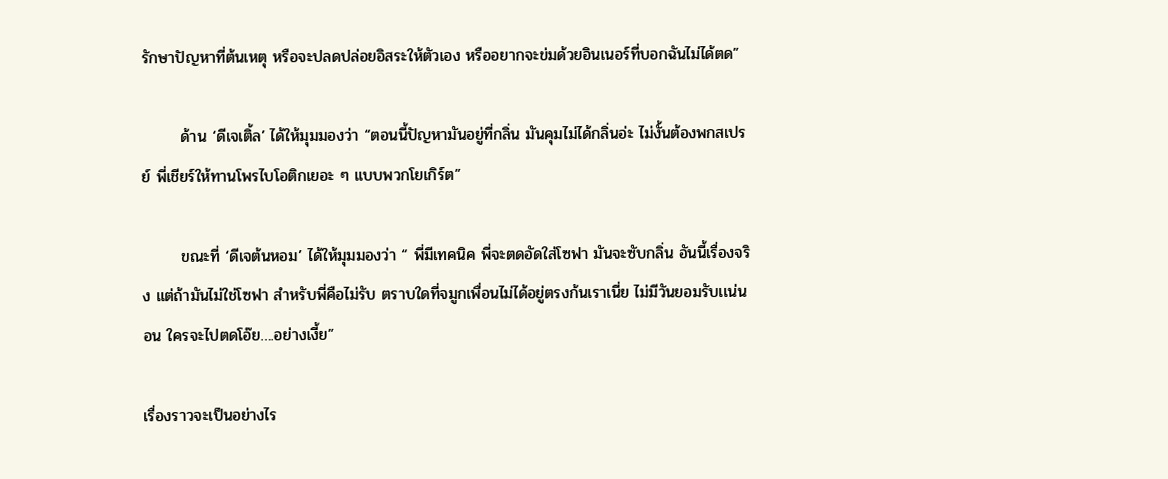รักษาปัญหาที่ต้นเหตุ หรือจะปลดปล่อยอิสระให้ตัวเอง หรืออยากจะข่มด้วยอินเนอร์ที่บอกฉันไม่ได้ตด”

       ด้าน ‘ดีเจเติ้ล’ ได้ให้มุมมองว่า “ตอนนี้ปัญหามันอยู่ที่กลิ่น มันคุมไม่ได้กลิ่นอ่ะ ไม่งั้นต้องพกสเปรย์ พี่เชียร์ให้ทานโพรไบโอติกเยอะ ๆ เเบบพวกโยเกิร์ต”

       ขณะที่ ‘ดีเจต้นหอม’ ได้ให้มุมมองว่า “ พี่มีเทคนิค พี่จะตดอัดใส่โซฟา มันจะซับกลิ่น อันนี้เรื่องจริง แต่ถ้ามันไม่ใช่โซฟา สำหรับพี่คือไม่รับ ตราบใดที่จมูกเพื่อนไม่ได้อยู่ตรงก้นเราเนี่ย ไม่มีวันยอมรับเเน่นอน ใครจะไปตดโอ๊ย….อย่างเงี้ย”

เรื่องราวจะเป็นอย่างไร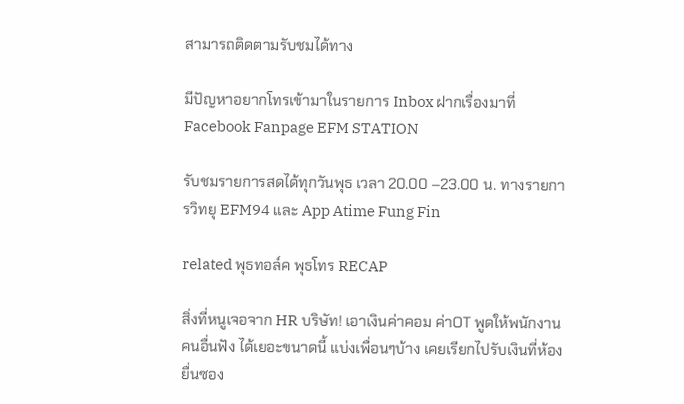สามารถติดตามรับชมได้ทาง

มีปัญหาอยากโทรเข้ามาในรายการ Inbox ฝากเรื่องมาที่ Facebook Fanpage EFM STATION

รับชมรายการสดได้ทุกวันพุธ เวลา 20.00 –23.00 น. ทางรายการวิทยุ EFM94 และ App Atime Fung Fin

related พุธทอล์ค พุธโทร RECAP

สิ่งที่หนูเจอจาก HR บริษัท! เอาเงินค่าคอม ค่าOT พูดให้พนักงานคนอื่นฟัง ได้เยอะขนาดนี้ แบ่งเพื่อนๆบ้าง เคยเรียกไปรับเงินที่ห้องยื่นซอง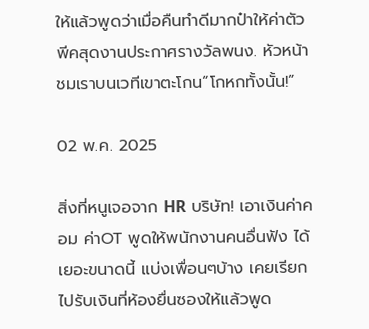ให้แล้วพูดว่าเมื่อคืนทำดีมากป๋าให้ค่าตัว พีคสุดงานประกาศรางวัลพนง. หัวหน้าชมเราบนเวทีเขาตะโกน“โกหกทั้งนั้น!”

02 พ.ค. 2025

สิ่งที่หนูเจอจาก HR บริษัท! เอาเงินค่าคอม ค่าOT พูดให้พนักงานคนอื่นฟัง ได้เยอะขนาดนี้ แบ่งเพื่อนๆบ้าง เคยเรียกไปรับเงินที่ห้องยื่นซองให้แล้วพูด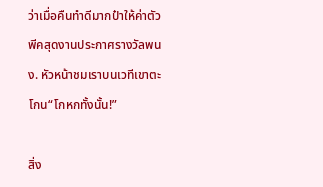ว่าเมื่อคืนทำดีมากป๋าให้ค่าตัว พีคสุดงานประกาศรางวัลพนง. หัวหน้าชมเราบนเวทีเขาตะโกน“โกหกทั้งนั้น!”

สิ่ง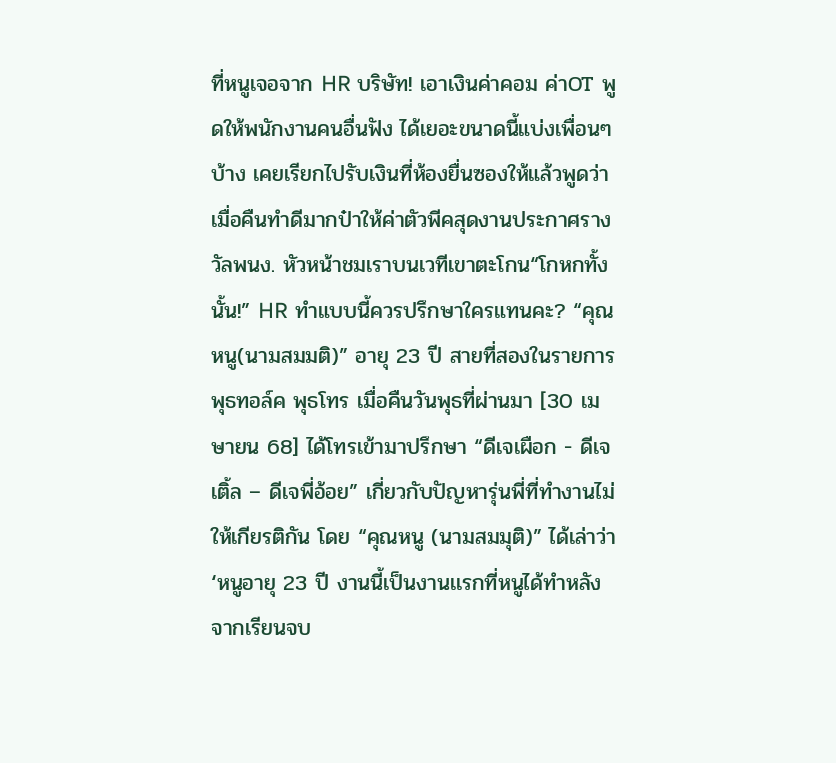ที่หนูเจอจาก HR บริษัท! เอาเงินค่าคอม ค่าOT พูดให้พนักงานคนอื่นฟัง ได้เยอะขนาดนี้แบ่งเพื่อนๆบ้าง เคยเรียกไปรับเงินที่ห้องยื่นซองให้แล้วพูดว่าเมื่อคืนทำดีมากป๋าให้ค่าตัวพีคสุดงานประกาศรางวัลพนง. หัวหน้าชมเราบนเวทีเขาตะโกน“โกหกทั้งนั้น!” HR ทำแบบนี้ควรปรึกษาใครแทนคะ? “คุณหนู(นามสมมติ)” อายุ 23 ปี สายที่สองในรายการ พุธทอล์ค พุธโทร เมื่อคืนวันพุธที่ผ่านมา [30 เมษายน 68] ได้โทรเข้ามาปรึกษา “ดีเจเผือก - ดีเจเติ้ล – ดีเจพี่อ้อย” เกี่ยวกับปัญหารุ่นพี่ที่ทำงานไม่ให้เกียรติกัน โดย “คุณหนู (นามสมมุติ)” ได้เล่าว่า ‘หนูอายุ 23 ปี งานนี้เป็นงานเเรกที่หนูได้ทำหลังจากเรียนจบ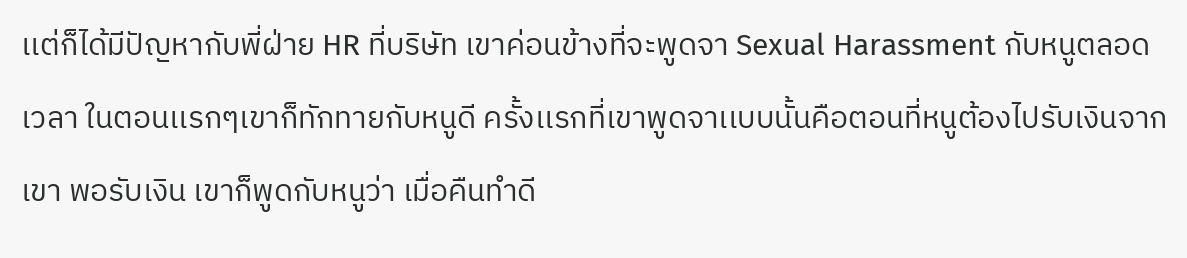เเต่ก็ได้มีปัญหากับพี่ฝ่าย HR ที่บริษัท เขาค่อนข้างที่จะพูดจา Sexual Harassment กับหนูตลอดเวลา ในตอนเเรกๆเขาก็ทักทายกับหนูดี ครั้งเเรกที่เขาพูดจาเเบบนั้นคือตอนที่หนูต้องไปรับเงินจากเขา พอรับเงิน เขาก็พูดกับหนูว่า เมื่อคืนทำดี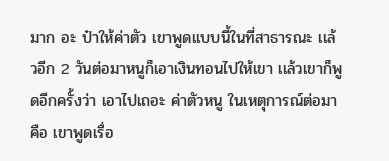มาก อะ ป๋าให้ค่าตัว เขาพูดเเบบนี้ในที่สาธารณะ เเล้วอีก 2 วันต่อมาหนูก็เอาเงินทอนไปให้เขา เเล้วเขาก็พูดอีกครั้งว่า เอาไปเถอะ ค่าตัวหนู ในเหตุการณ์ต่อมา คือ เขาพูดเรื่อ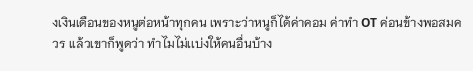งเงินเดือนของหนูต่อหน้าทุกคน เพราะว่าหนูก็ได้ค่าคอม ค่าทำ OT ค่อนข้างพอสมควร เเล้วเขาก็พูดว่า ทำไมไม่เเบ่งให้คนอื่นบ้าง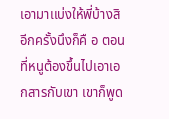เอามาเเบ่งให้พี่บ้างสิ อีกครั้งนึงก็คื อ ตอนที่หนูต้องขึ้นไปเอาเอกสารกับเขา เขาก็พูด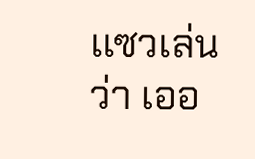เเซวเล่นว่า เออ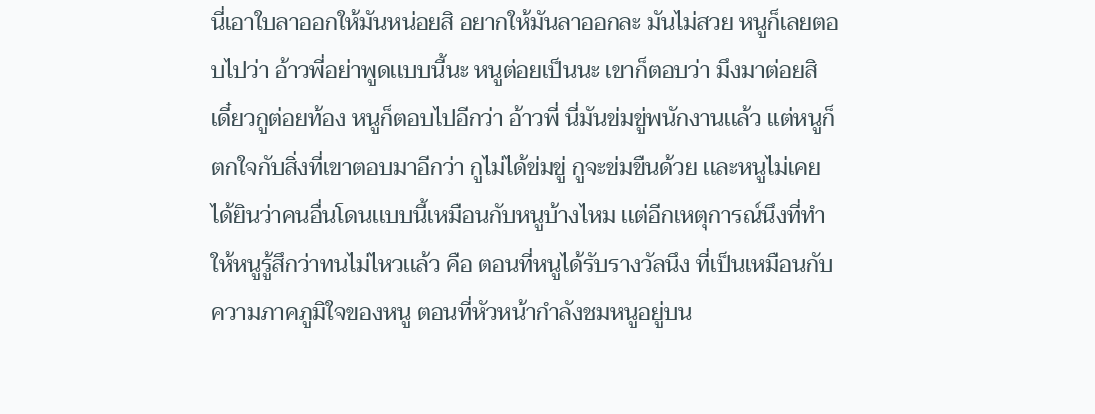นี่เอาใบลาออกให้มันหน่อยสิ อยากให้มันลาออกละ มันไม่สวย หนูก็เลยตอบไปว่า อ้าวพี่อย่าพูดเเบบนี้นะ หนูต่อยเป็นนะ เขาก็ตอบว่า มึงมาต่อยสิ เดี๋ยวกูต่อยท้อง หนูก็ตอบไปอีกว่า อ้าวพี่ นี่มันข่มขู่พนักงานเเล้ว เเต่หนูก็ตกใจกับสิ่งที่เขาตอบมาอีกว่า กูไม่ได้ข่มขู่ กูจะข่มขืนด้วย เเละหนูไม่เคยได้ยินว่าคนอื่นโดนเเบบนี้เหมือนกับหนูบ้างไหม เเต่อีกเหตุการณ์นึงที่ทำให้หนูรู้สึกว่าทนไม่ไหวเเล้ว คือ ตอนที่หนูได้รับรางวัลนึง ที่เป็นเหมือนกับความภาคภูมิใจของหนู ตอนที่หัวหน้ากำลังชมหนูอยู่บน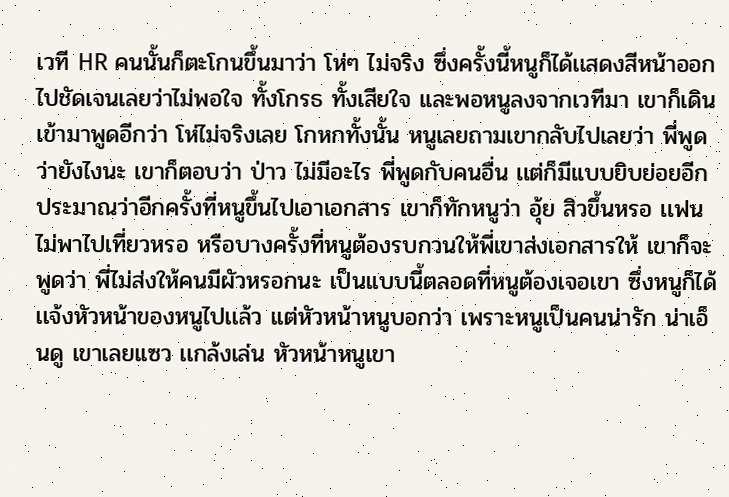เวที HR คนนั้นก็ตะโกนขึ้นมาว่า โห่ๆ ไม่จริง ซึ่งครั้งนี้หนูก็ได้เเสดงสีหน้าออกไปชัดเจนเลยว่าไม่พอใจ ทั้งโกรธ ทั้งเสียใจ เเละพอหนูลงจากเวทีมา เขาก็เดินเข้ามาพูดอีกว่า โห่ไม่จริงเลย โกหกทั้งนั้น หนูเลยถามเขากลับไปเลยว่า พี่พูดว่ายังไงนะ เขาก็ตอบว่า ป่าว ไม่มีอะไร พี่พูดกับคนอื่น เเต่ก็มีเเบบยิบย่อยอีก ประมาณว่าอีกครั้งที่หนูขึ้นไปเอาเอกสาร เขาก็ทักหนูว่า อุ้ย สิวขึ้นหรอ เเฟนไม่พาไปเที่ยวหรอ หรือบางครั้งที่หนูต้องรบกวนให้พี่เขาส่งเอกสารให้ เขาก็จะพูดว่า พี่ไม่ส่งให้คนมีผัวหรอกนะ เป็นเเบบนี้ตลอดที่หนูต้องเจอเขา ซึ่งหนูก็ได้เเจ้งหัวหน้าของหนูไปเเล้ว เเต่หัวหน้าหนูบอกว่า เพราะหนูเป็นคนน่ารัก น่าเอ็นดู เขาเลยเเซว เเกล้งเล่น หัวหน้าหนูเขา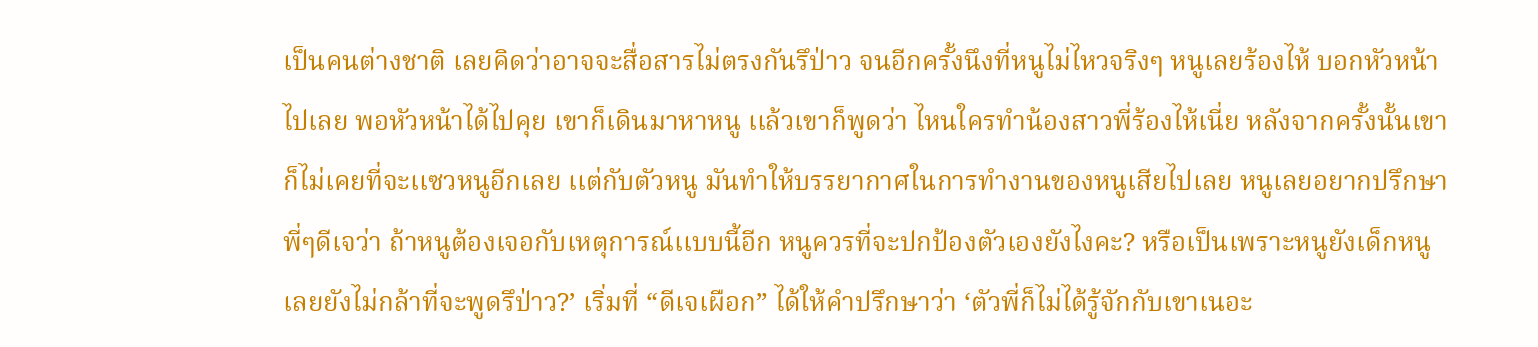เป็นคนต่างชาติ เลยคิดว่าอาจจะสื่อสารไม่ตรงกันรึป่าว จนอีกครั้งนึงที่หนูไม่ไหวจริงๆ หนูเลยร้องไห้ บอกหัวหน้าไปเลย พอหัวหน้าได้ไปคุย เขาก็เดินมาหาหนู เเล้วเขาก็พูดว่า ไหนใครทำน้องสาวพี่ร้องไห้เนี่ย หลังจากครั้งนั้นเขาก็ไม่เคยที่จะเเซวหนูอีกเลย เเต่กับตัวหนู มันทำให้บรรยากาศในการทำงานของหนูเสียไปเลย หนูเลยอยากปรึกษาพี่ๆดีเจว่า ถ้าหนูต้องเจอกับเหตุการณ์เเบบนี้อีก หนูควรที่จะปกป้องตัวเองยังไงคะ? หรือเป็นเพราะหนูยังเด็กหนู เลยยังไม่กล้าที่จะพูดรึป่าว?’ เริ่มที่ “ดีเจเผือก” ได้ให้คำปรึกษาว่า ‘ตัวพี่ก็ไม่ได้รู้จักกับเขาเนอะ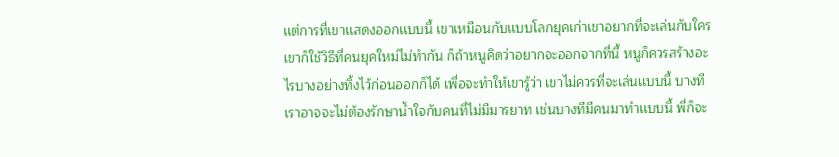เเต่การที่เขาเเสดงออกเเบบนี้ เขาเหมือนกับเเบบโลกยุคเก่าเขาอยากที่จะเล่นกับใคร เขาก็ใช้วิธีที่คนยุคใหม่ไม่ทำกัน ก็ถ้าหนูคิดว่าอยากจะออกจากที่นี้ หนูก็ควรสร้างอะไรบางอย่างทิ้งไว้ก่อนออกก็ได้ เพื่อจะทำให้เขารู้ว่า เขาไม่ควรที่จะเล่นเเบบนี้ บางทีเราอาจจะไม่ต้องรักษาน้ำใจกับคนที่ไม่มีมารยาท เช่นบางทีมีคนมาทำเเบบนี้ พี่ก็จะ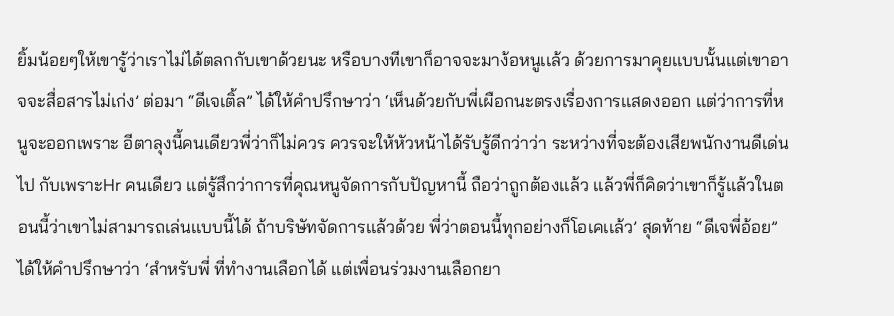ยิ้มน้อยๆให้เขารู้ว่าเราไม่ได้ตลกกับเขาด้วยนะ หรือบางทีเขาก็อาจจะมาง้อหนูเเล้ว ด้วยการมาคุยเเบบนั้นเเต่เขาอาจจะสื่อสารไม่เก่ง’ ต่อมา “ดีเจเติ้ล” ได้ให้คำปรึกษาว่า ‘เห็นด้วยกับพี่เผือกนะตรงเรื่องการเเสดงออก เเต่ว่าการที่หนูจะออกเพราะ อีตาลุงนี้คนเดียวพี่ว่าก็ไม่ควร ควรจะให้หัวหน้าได้รับรู้ดีกว่าว่า ระหว่างที่จะต้องเสียพนักงานดีเด่นไป กับเพราะHr คนเดียว เเต่รู้สึกว่าการที่คุณหนูจัดการกับปัญหานี้ ถือว่าถูกต้องเเล้ว เเล้วพี่ก็คิดว่าเขาก็รู้เเล้วในตอนนี้ว่าเขาไม่สามารถเล่นเเบบนี้ได้ ถ้าบริษัทจัดการเเล้วด้วย พี่ว่าตอนนี้ทุกอย่างก็โอเคเเล้ว’ สุดท้าย “ดีเจพี่อ้อย” ได้ให้คำปรึกษาว่า ‘สำหรับพี่ ที่ทำงานเลือกได้ เเต่เพื่อนร่วมงานเลือกยา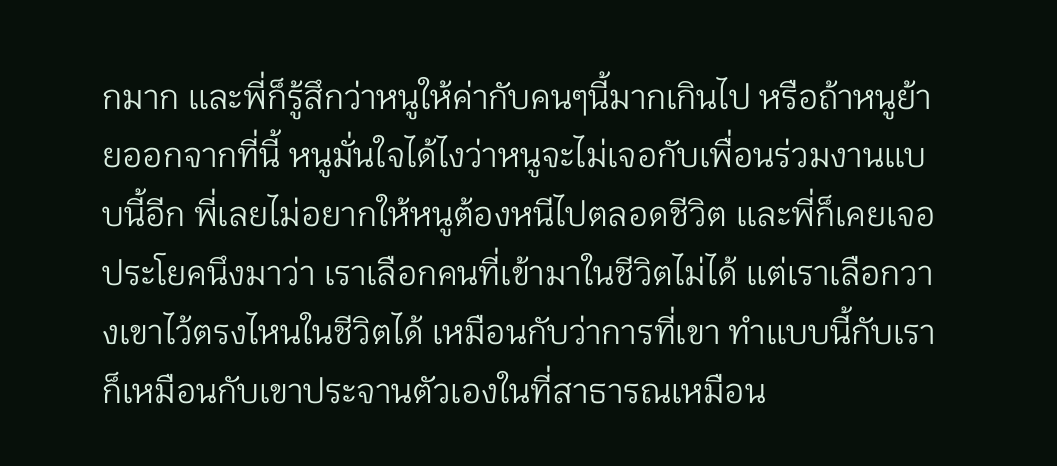กมาก เเละพี่ก็รู้สึกว่าหนูให้ค่ากับคนๆนี้มากเกินไป หรือถ้าหนูย้ายออกจากที่นี้ หนูมั่นใจได้ไงว่าหนูจะไม่เจอกับเพื่อนร่วมงานเเบบนี้อีก พี่เลยไม่อยากให้หนูต้องหนีไปตลอดชีวิต เเละพี่ก็เคยเจอประโยคนึงมาว่า เราเลือกคนที่เข้ามาในชีวิตไม่ได้ เเต่เราเลือกวางเขาไว้ตรงไหนในชีวิตได้ เหมือนกับว่าการที่เขา ทำเเบบนี้กับเรา ก็เหมือนกับเขาประจานตัวเองในที่สาธารณเหมือน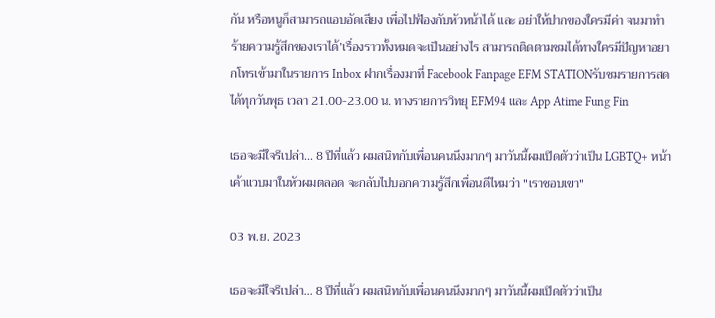กัน หรือหนูก็สามารถเเอบอัดเสียง เพื่อไปฟ้องกับหัวหน้าได้ เเละ อย่าให้ปากของใครมีค่า จนมาทำร้ายความรู้สึกของเราได้’เรื่องราวทั้งหมดจะเป็นอย่างไร สามารถติดตามชมได้ทางใครมีปัญหาอยากโทรเข้ามาในรายการ Inbox ฝากเรื่องมาที่ Facebook Fanpage EFM STATIONรับชมรายการสดได้ทุกวันพุธ เวลา 21.00-23.00 น. ทางรายการวิทยุ EFM94 และ App Atime Fung Fin

เธอจะมีใจรึเปล่า... 8 ปีที่แล้ว ผมสนิทกับเพื่อนคนนึงมากๆ มาวันนี้ผมเปิดตัวว่าเป็น LGBTQ+ หน้าเค้าแวบมาในหัวผมตลอด จะกลับไปบอกความรู้สึกเพื่อนดีไหมว่า "เราชอบเขา"

03 พ.ย. 2023

เธอจะมีใจรึเปล่า... 8 ปีที่แล้ว ผมสนิทกับเพื่อนคนนึงมากๆ มาวันนี้ผมเปิดตัวว่าเป็น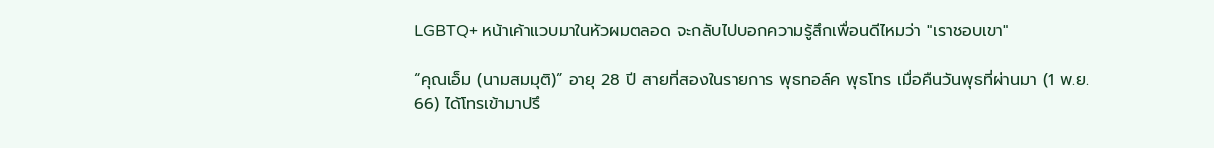LGBTQ+ หน้าเค้าแวบมาในหัวผมตลอด จะกลับไปบอกความรู้สึกเพื่อนดีไหมว่า "เราชอบเขา"

“คุณเอ็ม (นามสมมุติ)” อายุ 28 ปี สายที่สองในรายการ พุธทอล์ค พุธโทร เมื่อคืนวันพุธที่ผ่านมา (1 พ.ย. 66) ได้โทรเข้ามาปรึ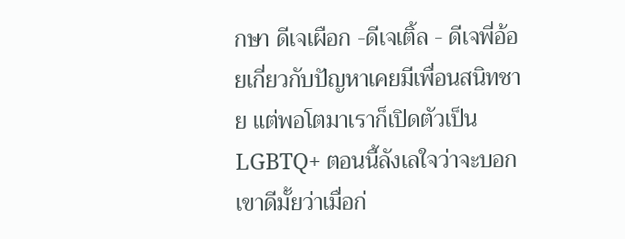กษา ดีเจเผือก -ดีเจเติ้ล - ดีเจพี่อ้อยเกี่ยวกับปัญหาเคยมีเพื่อนสนิทชาย แต่พอโตมาเราก็เปิดตัวเป็น LGBTQ+ ตอนนี้ลังเลใจว่าจะบอกเขาดีมั้ยว่าเมื่อก่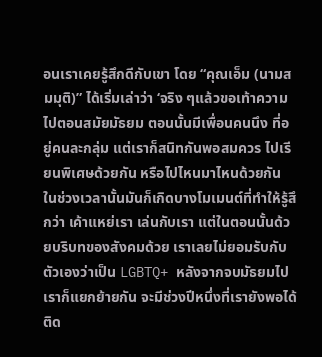อนเราเคยรู้สึกดีกับเขา โดย “คุณเอ็ม (นามสมมุติ)” ได้เริ่มเล่าว่า ‘จริง ๆแล้วขอเท้าความไปตอนสมัยมัธยม ตอนนั้นมีเพื่อนคนนึง ที่อยู่คนละกลุ่ม แต่เราก็สนิทกันพอสมควร ไปเรียนพิเศษด้วยกัน หรือไปไหนมาไหนด้วยกัน ในช่วงเวลานั้นมันก็เกิดบางโมเมนต์ที่ทำให้รู้สึกว่า เค้าแหย่เรา เล่นกับเรา แต่ในตอนนั้นด้วยบริบทของสังคมด้วย เราเลยไม่ยอมรับกับตัวเองว่าเป็น LGBTQ+ หลังจากจบมัธยมไปเราก็แยกย้ายกัน จะมีช่วงปีหนึ่งที่เรายังพอได้ติด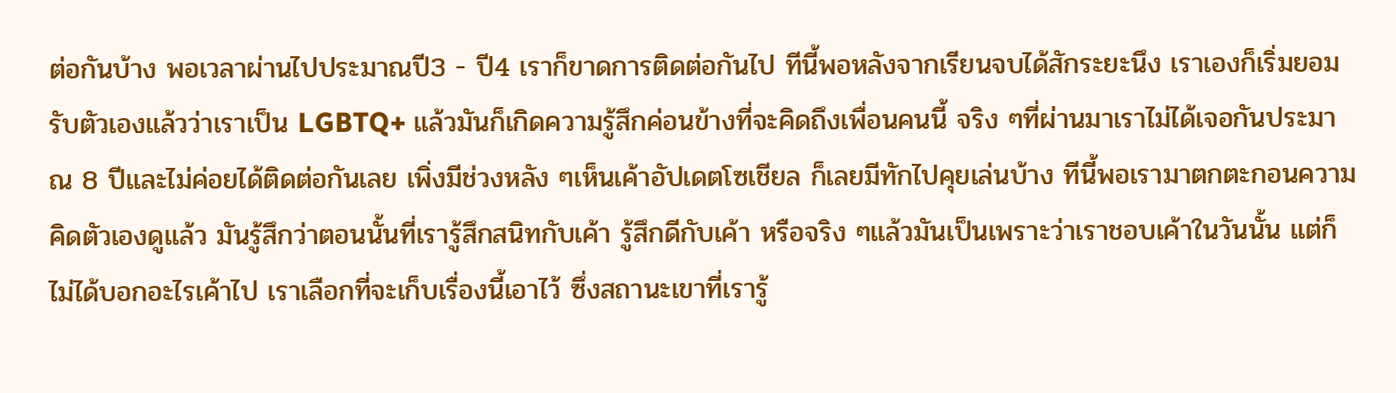ต่อกันบ้าง พอเวลาผ่านไปประมาณปี3 - ปี4 เราก็ขาดการติดต่อกันไป ทีนี้พอหลังจากเรียนจบได้สักระยะนึง เราเองก็เริ่มยอมรับตัวเองแล้วว่าเราเป็น LGBTQ+ แล้วมันก็เกิดความรู้สึกค่อนข้างที่จะคิดถึงเพื่อนคนนี้ จริง ๆที่ผ่านมาเราไม่ได้เจอกันประมาณ 8 ปีและไม่ค่อยได้ติดต่อกันเลย เพิ่งมีช่วงหลัง ๆเห็นเค้าอัปเดตโซเชียล ก็เลยมีทักไปคุยเล่นบ้าง ทีนี้พอเรามาตกตะกอนความคิดตัวเองดูแล้ว มันรู้สึกว่าตอนนั้นที่เรารู้สึกสนิทกับเค้า รู้สึกดีกับเค้า หรือจริง ๆแล้วมันเป็นเพราะว่าเราชอบเค้าในวันนั้น แต่ก็ไม่ได้บอกอะไรเค้าไป เราเลือกที่จะเก็บเรื่องนี้เอาไว้ ซึ่งสถานะเขาที่เรารู้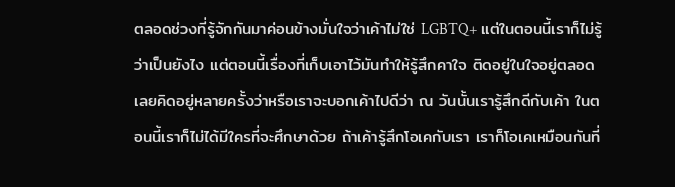ตลอดช่วงที่รู้จักกันมาค่อนข้างมั่นใจว่าเค้าไม่ใช่ LGBTQ+ แต่ในตอนนี้เราก็ไม่รู้ว่าเป็นยังไง แต่ตอนนี้เรื่องที่เก็บเอาไว้มันทำให้รู้สึกคาใจ ติดอยู่ในใจอยู่ตลอด เลยคิดอยู่หลายครั้งว่าหรือเราจะบอกเค้าไปดีว่า ณ วันนั้นเรารู้สึกดีกับเค้า ในตอนนี้เราก็ไม่ได้มีใครที่จะศึกษาด้วย ถ้าเค้ารู้สึกโอเคกับเรา เราก็โอเคเหมือนกันที่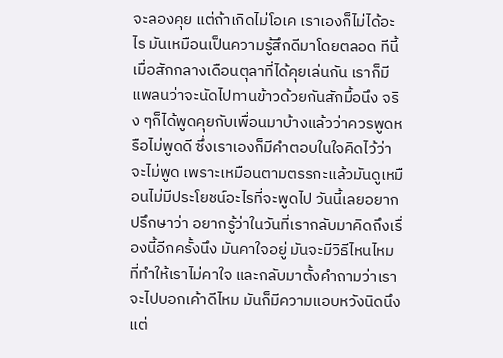จะลองคุย แต่ถ้าเกิดไม่โอเค เราเองก็ไม่ได้อะไร มันเหมือนเป็นความรู้สึกดีมาโดยตลอด ทีนี้เมื่อสักกลางเดือนตุลาที่ได้คุยเล่นกัน เราก็มีแพลนว่าจะนัดไปทานข้าวด้วยกันสักมื้อนึง จริง ๆก็ได้พูดคุยกับเพื่อนมาบ้างแล้วว่าควรพูดหรือไม่พูดดี ซึ่งเราเองก็มีคำตอบในใจคิดไว้ว่าจะไม่พูด เพราะเหมือนตามตรรกะแล้วมันดูเหมือนไม่มีประโยชน์อะไรที่จะพูดไป วันนี้เลยอยากปรึกษาว่า อยากรู้ว่าในวันที่เรากลับมาคิดถึงเรื่องนี้อีกครั้งนึง มันคาใจอยู่ มันจะมีวิธีไหนไหมที่ทำให้เราไม่คาใจ และกลับมาตั้งคำถามว่าเราจะไปบอกเค้าดีไหม มันก็มีความแอบหวังนิดนึง แต่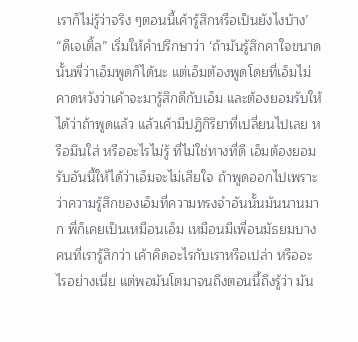เราก็ไม่รู้ว่าจริง ๆตอนนี้เค้ารู้สึกหรือเป็นยังไงบ้าง’ “ดีเจเติ้ล” เริ่มให้คำปรึกษาว่า ‘ถ้ามันรู้สึกคาใจขนาดนั้นพี่ว่าเอ็มพูดก็ได้นะ แต่เอ็มต้องพูดโดยที่เอ็มไม่คาดหวังว่าเค้าจะมารู้สึกดีกับเอ็ม และต้องยอมรับให้ได้ว่าถ้าพูดแล้ว แล้วเค้ามีปฏิกิริยาที่เปลี่ยนไปเลย หรือมึนใส่ หรืออะไรไม่รู้ ที่ไม่ใช่ทางที่ดี เอ็มต้องยอมรับอันนี้ให้ได้ว่าเอ็มจะไม่เสียใจ ถ้าพูดออกไปเพราะว่าความรู้สึกของเอ็มที่ความทรงจำอันนั้นมันนานมาก พี่ก็เคยเป็นเหมือนเอ็ม เหมือนมีเพื่อนมัธยมบางคนที่เรารู้สึกว่า เค้าคิดอะไรกับเราหรือเปล่า หรืออะไรอย่างเนี่ย แต่พอมันโตมาจนถึงตอนนี้ถึงรู้ว่า มัน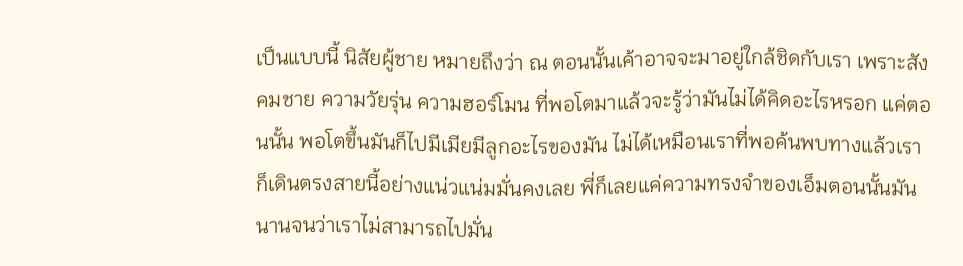เป็นแบบนี้ นิสัยผู้ชาย หมายถึงว่า ณ ตอนนั้นเค้าอาจจะมาอยู่ใกล้ชิดกับเรา เพราะสังคมชาย ความวัยรุ่น ความฮอร์โมน ที่พอโตมาแล้วจะรู้ว่ามันไม่ได้คิดอะไรหรอก แค่ตอนนั้น พอโตขึ้นมันก็ไปมีเมียมีลูกอะไรของมัน ไม่ได้เหมือนเราที่พอค้นพบทางแล้วเราก็เดินตรงสายนี้อย่างแน่วแน่มมั่นคงเลย พี่ก็เลยแค่ความทรงจำของเอ็มตอนนั้นมันนานจนว่าเราไม่สามารถไปมั่น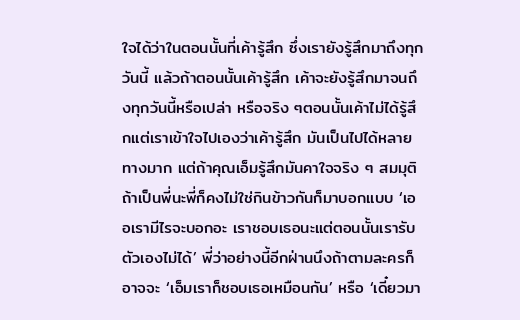ใจได้ว่าในตอนนั้นที่เค้ารู้สึก ซึ่งเรายังรู้สึกมาถึงทุกวันนี้ แล้วถ้าตอนนั้นเค้ารู้สึก เค้าจะยังรู้สึกมาจนถึงทุกวันนี้หรือเปล่า หรือจริง ๆตอนนั้นเค้าไม่ได้รู้สึกแต่เราเข้าใจไปเองว่าเค้ารู้สึก มันเป็นไปได้หลายทางมาก แต่ถ้าคุณเอ็มรู้สึกมันคาใจจริง ๆ สมมุติถ้าเป็นพี่นะพี่ก็คงไม่ใช่กินข้าวกันก็มาบอกแบบ ‘เออเรามีไรจะบอกอะ เราชอบเธอนะแต่ตอนนั้นเรารับตัวเองไม่ได้’ พี่ว่าอย่างนี้อีกฝ่านนึงถ้าตามละครก็อาจจะ ‘เอ็มเราก็ชอบเธอเหมือนกัน’ หรือ ‘เดี๋ยวมา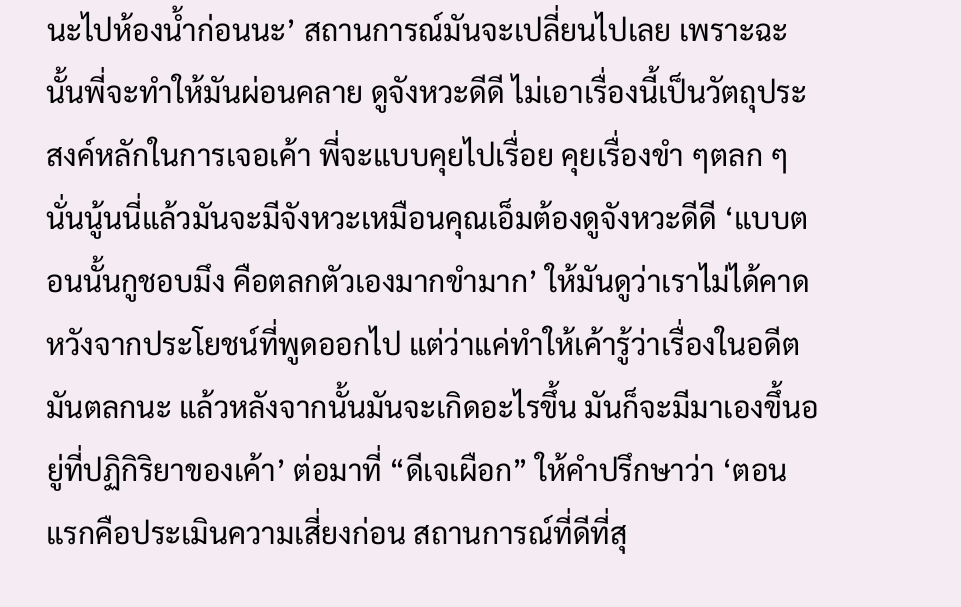นะไปห้องน้ำก่อนนะ’ สถานการณ์มันจะเปลี่ยนไปเลย เพราะฉะนั้นพี่จะทำให้มันผ่อนคลาย ดูจังหวะดีดี ไม่เอาเรื่องนี้เป็นวัตถุประสงค์หลักในการเจอเค้า พี่จะแบบคุยไปเรื่อย คุยเรื่องขำ ๆตลก ๆ นั่นนู้นนี่แล้วมันจะมีจังหวะเหมือนคุณเอ็มต้องดูจังหวะดีดี ‘แบบตอนนั้นกูชอบมึง คือตลกตัวเองมากขำมาก’ ให้มันดูว่าเราไม่ได้คาดหวังจากประโยชน์ที่พูดออกไป แต่ว่าแค่ทำให้เค้ารู้ว่าเรื่องในอดีต มันตลกนะ แล้วหลังจากนั้นมันจะเกิดอะไรขึ้น มันก็จะมีมาเองขึ้นอยู่ที่ปฏิกิริยาของเค้า’ ต่อมาที่ “ดีเจเผือก” ให้คำปรึกษาว่า ‘ตอนแรกคือประเมินความเสี่ยงก่อน สถานการณ์ที่ดีที่สุ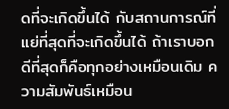ดที่จะเกิดขึ้นได้ กับสถานการณ์ที่แย่ที่สุดที่จะเกิดขึ้นได้ ถ้าเราบอก ดีที่สุดก็คือทุกอย่างเหมือนเดิม ความสัมพันธ์เหมือน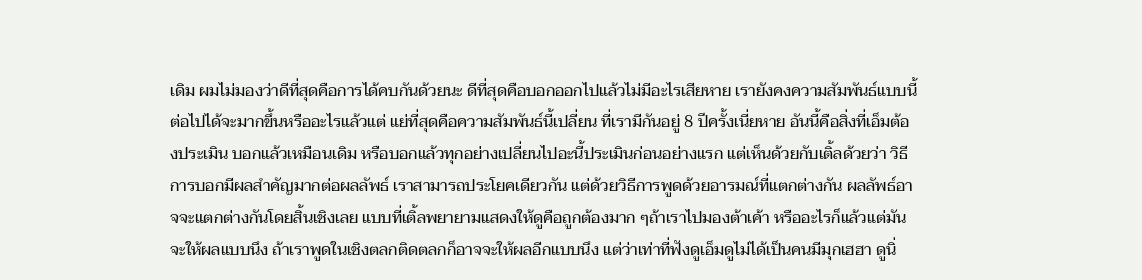เดิม ผมไม่มองว่าดีที่สุดคือการได้คบกันด้วยนะ ดีที่สุดคือบอกออกไปแล้วไม่มีอะไรเสียหาย เรายังคงความสัมพันธ์แบบนี้ต่อไปได้จะมากขึ้นหรืออะไรแล้วแต่ แย่ที่สุดคือความสัมพันธ์นี้เปลี่ยน ที่เรามีกันอยู่ 8 ปีครั้งเนี่ยหาย อันนี้คือสิ่งที่เอ็มต้องประเมิน บอกแล้วเหมือนเดิม หรือบอกแล้วทุกอย่างเปลี่ยนไปอะนี้ประเมินก่อนอย่างแรก แต่เห็นด้วยกับเติ้ลด้วยว่า วิธีการบอกมีผลสำคัญมากต่อผลลัพธ์ เราสามารถประโยคเดียวกัน แต่ด้วยวิธีการพูดด้วยอารมณ์ที่แตกต่างกัน ผลลัพธ์อาจจะแตกต่างกันโดยสิ้นเชิงเลย แบบที่เติ้ลพยายามแสดงให้ดูคือถูกต้องมาก ๆถ้าเราไปมองต้าเค้า หรืออะไรก็แล้วแต่มันจะให้ผลแบบนึง ถ้าเราพูดในเชิงตลกติดตลกก็อาจจะให้ผลอีกแบบนึง แต่ว่าเท่าที่ฟังดูเอ็มดูไม่ได้เป็นคนมีมุกเฮฮา ดูนิ่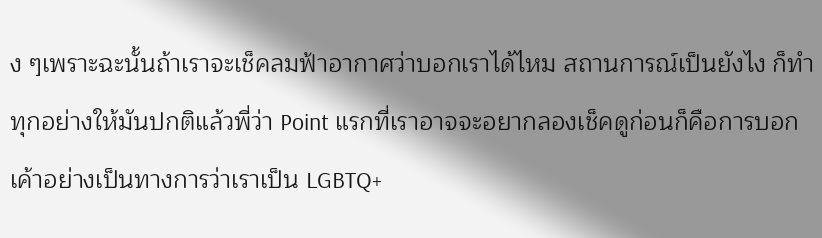ง ๆเพราะฉะนั้นถ้าเราจะเช็คลมฟ้าอากาศว่าบอกเราได้ไหม สถานการณ์เป็นยังไง ก็ทำทุกอย่างให้มันปกติแล้วพี่ว่า Point แรกที่เราอาจจะอยากลองเช็คดูก่อนก็คือการบอกเค้าอย่างเป็นทางการว่าเราเป็น LGBTQ+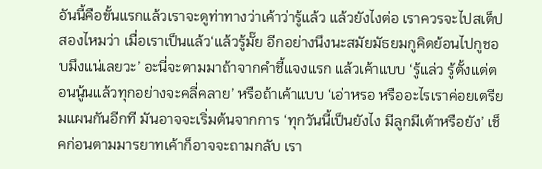อันนี้คือขั้นแรกแล้วเราจะดูท่าทางว่าเค้าว่ารู้แล้ว แล้วยังไงต่อ เราควรจะไปสเต็ปสองไหมว่า เมื่อเราเป็นแล้ว‘แล้วรู้มั๊ย อีกอย่างนึงนะสมัยมัธยมกูคิดย้อนไปกูชอบมึงแน่เลยวะ’ อะนี่จะตามมาถ้าจากคำชี้แจงแรก แล้วเค้าแบบ ‘รู้แล่ว รู้ตั้งแต่ตอนนู้นแล้วทุกอย่างจะคลี่คลาย’ หรือถ้าเค้าแบบ ‘เอ่าหรอ หรืออะไรเราค่อยเตรียมแผนกันอีกที มันอาจจะเริ่มต้นจากการ ‘ทุกวันนี้เป็นยังไง มีลูกมีเต้าหรือยัง’ เช็คก่อนตามมารยาทเค้าก็อาจจะถามกลับ เรา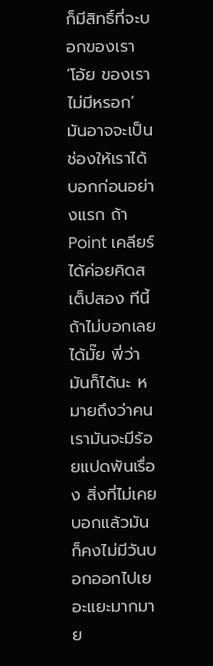ก็มีสิทธิ์ที่จะบอกของเรา ‘โอ้ย ของเราไม่มีหรอก’ มันอาจจะเป็นช่องให้เราได้บอกก่อนอย่างแรก ถ้า Point เคลียร์ได้ค่อยคิดสเต็ปสอง ทีนี้ถ้าไม่บอกเลยได้มั๊ย พี่ว่ามันก็ได้นะ หมายถึงว่าคนเรามันจะมีร้อยแปดพันเรื่อง สิ่งที่ไม่เคยบอกแล้วมันก็คงไม่มีวันบอกออกไปเยอะแยะมากมาย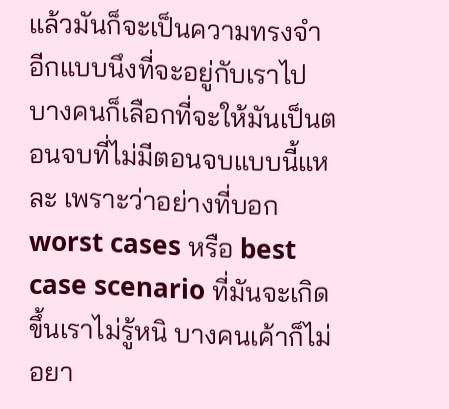แล้วมันก็จะเป็นความทรงจำอีกแบบนึงที่จะอยู่กับเราไป บางคนก็เลือกที่จะให้มันเป็นตอนจบที่ไม่มีตอนจบแบบนี้แหละ เพราะว่าอย่างที่บอก worst cases หรือ best case scenario ที่มันจะเกิดขึ้นเราไม่รู้หนิ บางคนเค้าก็ไม่อยา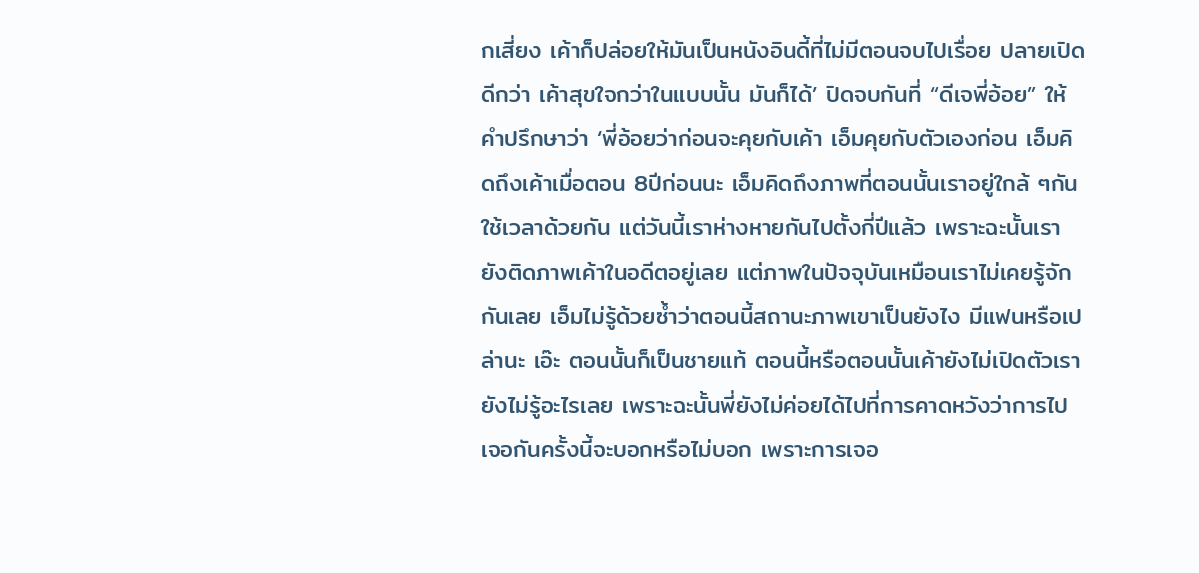กเสี่ยง เค้าก็ปล่อยให้มันเป็นหนังอินดี้ที่ไม่มีตอนจบไปเรื่อย ปลายเปิดดีกว่า เค้าสุขใจกว่าในแบบนั้น มันก็ได้’ ปิดจบกันที่ “ดีเจพี่อ้อย” ให้คำปรึกษาว่า ‘พี่อ้อยว่าก่อนจะคุยกับเค้า เอ็มคุยกับตัวเองก่อน เอ็มคิดถึงเค้าเมื่อตอน 8ปีก่อนนะ เอ็มคิดถึงภาพที่ตอนนั้นเราอยู่ใกล้ ๆกันใช้เวลาด้วยกัน แต่วันนี้เราห่างหายกันไปตั้งกี่ปีแล้ว เพราะฉะนั้นเรายังติดภาพเค้าในอดีตอยู่เลย แต่ภาพในปัจจุบันเหมือนเราไม่เคยรู้จักกันเลย เอ็มไม่รู้ด้วยซ้ำว่าตอนนี้สถานะภาพเขาเป็นยังไง มีแฟนหรือเปล่านะ เอ๊ะ ตอนนั้นก็เป็นชายแท้ ตอนนี้หรือตอนนั้นเค้ายังไม่เปิดตัวเรายังไม่รู้อะไรเลย เพราะฉะนั้นพี่ยังไม่ค่อยได้ไปที่การคาดหวังว่าการไปเจอกันครั้งนี้จะบอกหรือไม่บอก เพราะการเจอ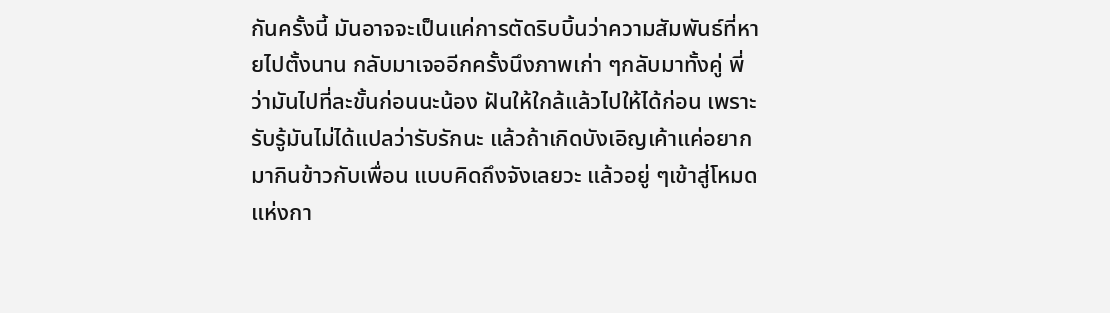กันครั้งนี้ มันอาจจะเป็นแค่การตัดริบบิ้นว่าความสัมพันธ์ที่หายไปตั้งนาน กลับมาเจออีกครั้งนึงภาพเก่า ๆกลับมาทั้งคู่ พี่ว่ามันไปที่ละขั้นก่อนนะน้อง ฝันให้ใกล้แล้วไปให้ได้ก่อน เพราะรับรู้มันไม่ได้แปลว่ารับรักนะ แล้วถ้าเกิดบังเอิญเค้าแค่อยากมากินข้าวกับเพื่อน แบบคิดถึงจังเลยวะ แล้วอยู่ ๆเข้าสู่โหมดแห่งกา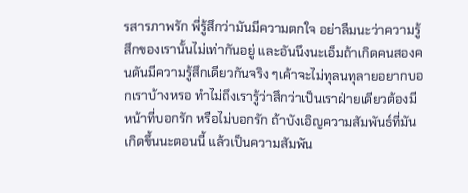รสารภาพรัก พี่รู้สึกว่ามันมีความตกใจ อย่าลืมนะว่าความรู้สึกของเรานั้นไม่เท่ากันอยู่ และอันนึงนะเอ็มถ้าเกิดคนสองคนดันมีความรู้สึกเดียวกันจริง ๆเค้าจะไม่ทุลนทุลายอยากบอกเราบ้างหรอ ทำไม่ถึงเรารู้ว่าสึกว่าเป็นเราฝ่ายเดียวต้องมีหน้าที่บอกรัก หรือไม่บอกรัก ถ้าบังเอิญความสัมพันธ์ที่มันเกิดขึ้นนะตอนนี้ แล้วเป็นความสัมพัน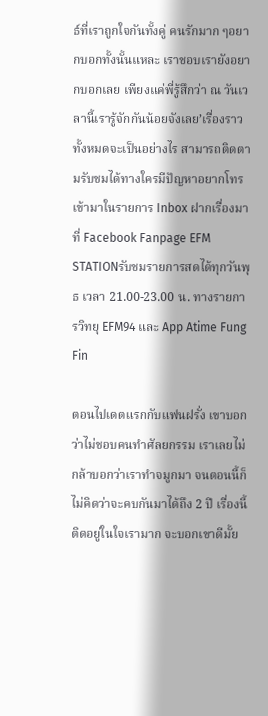ธ์ที่เราถูกใจกันทั้งคู่ คนรักมาก ๆอยากบอกทั้งนั้นแหละ เราชอบเรายังอยากบอกเลย เพียงแค่พี่รู้สึกว่า ณ วันเวลานี้เรารู้จักกันน้อยจังเลย’เรื่องราวทั้งหมดจะเป็นอย่างไร สามารถติดตามรับชมได้ทางใครมีปัญหาอยากโทรเข้ามาในรายการ Inbox ฝากเรื่องมาที่ Facebook Fanpage EFM STATIONรับชมรายการสดได้ทุกวันพุธ เวลา 21.00-23.00 น. ทางรายการวิทยุ EFM94 และ App Atime Fung Fin

ตอนไปเดตแรกกับแฟนฝรั่ง เขาบอกว่าไม่ชอบคนทำศัลยกรรม เราเลยไม่กล้าบอกว่าเราทำจมูกมา จนตอนนี้ก็ไม่คิดว่าจะคบกันมาได้ถึง 2 ปี เรื่องนี้ติดอยู่ในใจเรามาก จะบอกเขาดีมั้ย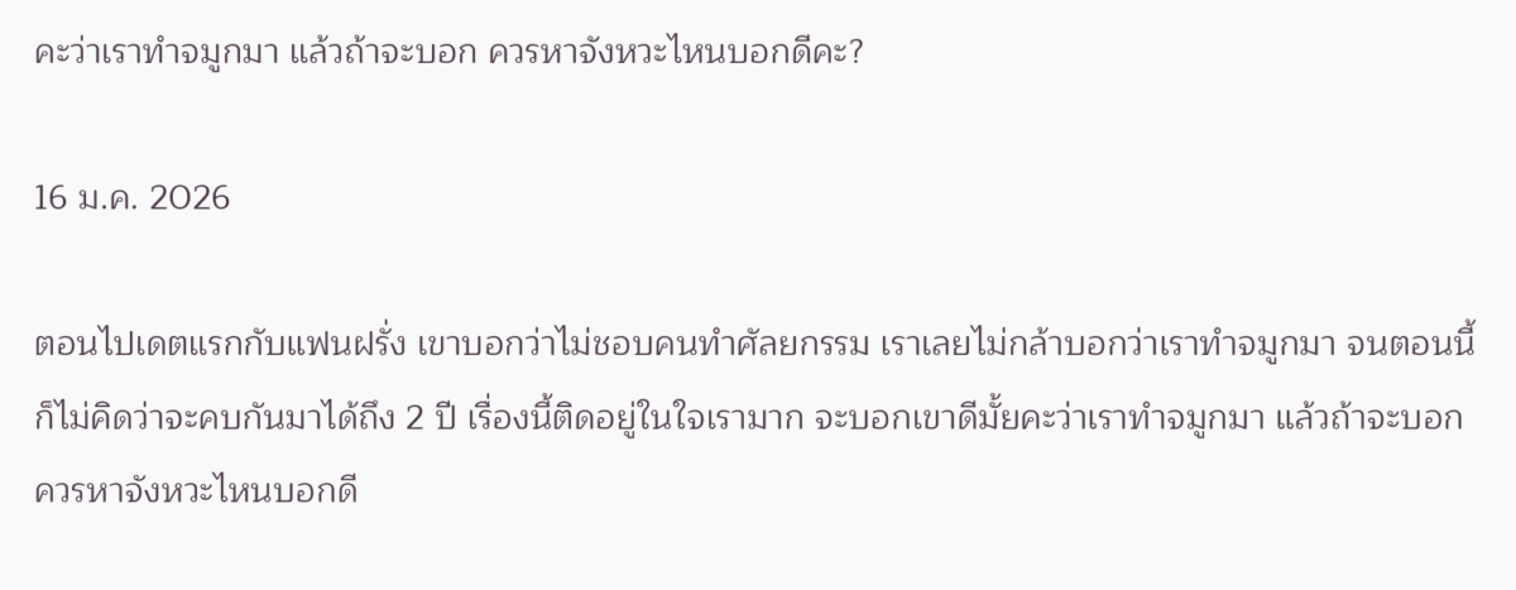คะว่าเราทำจมูกมา แล้วถ้าจะบอก ควรหาจังหวะไหนบอกดีคะ?

16 ม.ค. 2026

ตอนไปเดตแรกกับแฟนฝรั่ง เขาบอกว่าไม่ชอบคนทำศัลยกรรม เราเลยไม่กล้าบอกว่าเราทำจมูกมา จนตอนนี้ก็ไม่คิดว่าจะคบกันมาได้ถึง 2 ปี เรื่องนี้ติดอยู่ในใจเรามาก จะบอกเขาดีมั้ยคะว่าเราทำจมูกมา แล้วถ้าจะบอก ควรหาจังหวะไหนบอกดี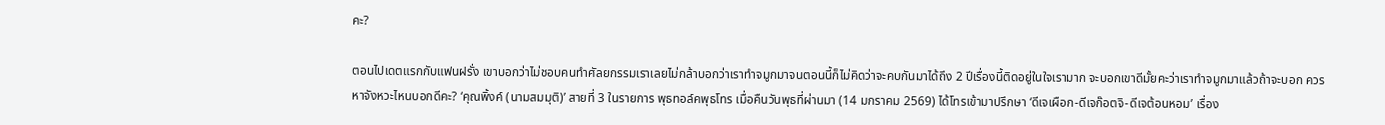คะ?

ตอนไปเดตแรกกับแฟนฝรั่ง เขาบอกว่าไม่ชอบคนทำศัลยกรรมเราเลยไม่กล้าบอกว่าเราทำจมูกมาจนตอนนี้ก็ไม่คิดว่าจะคบกันมาได้ถึง 2 ปีเรื่องนี้ติดอยู่ในใจเรามาก จะบอกเขาดีมั้ยคะว่าเราทำจมูกมาแล้วถ้าจะบอก ควรหาจังหวะไหนบอกดีคะ? ‘คุณพิ้งค์ (นามสมมุติ)’ สายที่ 3 ในรายการ พุธทอล์คพุธโทร เมื่อคืนวันพุธที่ผ่านมา (14 มกราคม 2569) ได้โทรเข้ามาปรึกษา ‘ดีเจเผือก-ดีเจก๊อตจิ-ดีเจต้อนหอม’ เรื่อง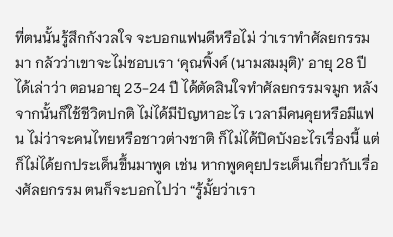ที่ตนนั้นรู้สึกกังวลใจ จะบอกแฟนดีหรือไม่ ว่าเราทำศัลยกรรมมา กลัวว่าเขาจะไม่ชอบเรา ‘คุณพิ้งค์ (นามสมมุติ)’ อายุ 28 ปี ได้เล่าว่า ตอนอายุ 23-24 ปี ได้ตัดสินใจทำศัลยกรรมจมูก หลังจากนั้นก็ใช้ชีวิตปกติ ไม่ได้มีปัญหาอะไร เวลามีคนคุยหรือมีแฟน ไม่ว่าจะคนไทยหรือชาวต่างชาติ ก็ไม่ได้ปิดบังอะไรเรื่องนี้ แต่ก็ไม่ได้ยกประเด็นขึ้นมาพูด เช่น หากพูดคุยประเด็นเกี่ยวกับเรื่องศัลยกรรม ตนก็จะบอกไปว่า “รู้มั้ยว่าเรา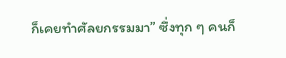ก็เคยทำศัลยกรรมมา” ซึ่งทุก ๆ คนก็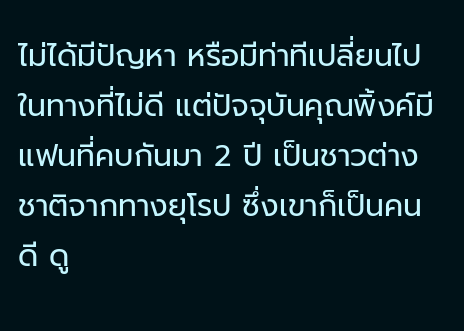ไม่ได้มีปัญหา หรือมีท่าทีเปลี่ยนไปในทางที่ไม่ดี แต่ปัจจุบันคุณพิ้งค์มีแฟนที่คบกันมา 2 ปี เป็นชาวต่างชาติจากทางยุโรป ซึ่งเขาก็เป็นคนดี ดู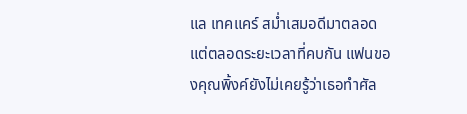แล เทคแคร์ สม่ำเสมอดีมาตลอด แต่ตลอดระยะเวลาที่คบกัน แฟนของคุณพิ้งค์ยังไม่เคยรู้ว่าเธอทำศัล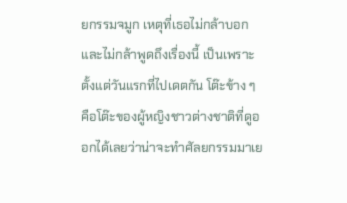ยกรรมจมูก เหตุที่เธอไม่กล้าบอกและไม่กล้าพูดถึงเรื่องนี้ เป็นเพราะตั้งแต่วันแรกที่ไปเดตกัน โต๊ะข้าง ๆ คือโต๊ะของผู้หญิงชาวต่างชาติที่ดูออกได้เลยว่าน่าจะทำศัลยกรรมมาเย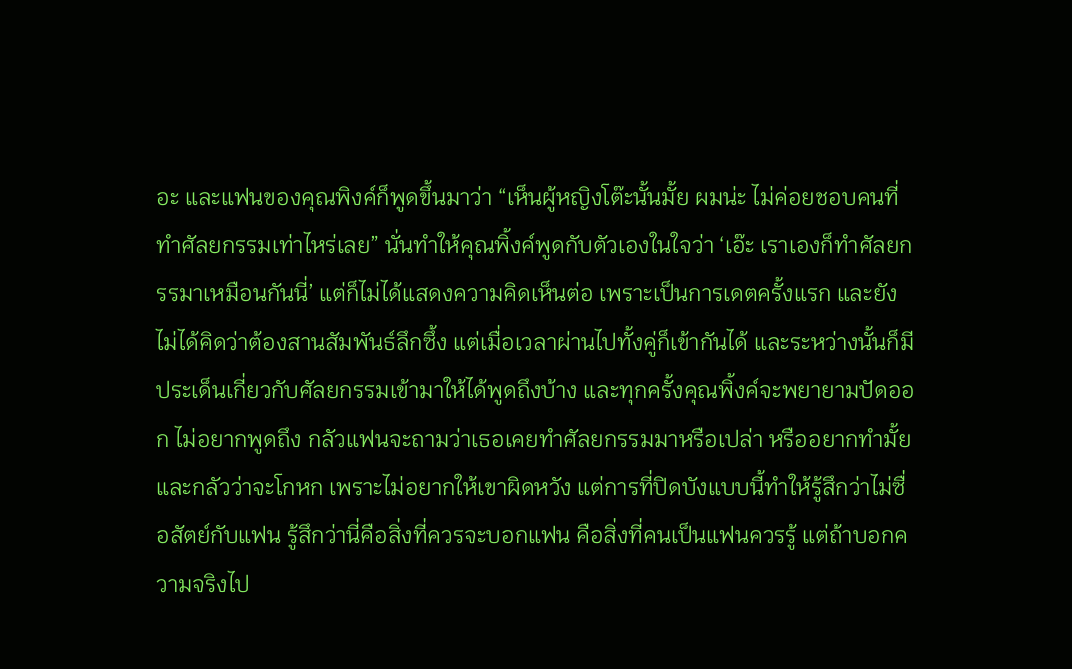อะ และแฟนของคุณพิงค์ก็พูดขึ้นมาว่า “เห็นผู้หญิงโต๊ะนั้นมั้ย ผมน่ะ ไม่ค่อยชอบคนที่ทำศัลยกรรมเท่าไหร่เลย” นั่นทำให้คุณพิ้งค์พูดกับตัวเองในใจว่า ‘เอ๊ะ เราเองก็ทำศัลยกรรมาเหมือนกันนี่’ แต่ก็ไม่ได้แสดงความคิดเห็นต่อ เพราะเป็นการเดตครั้งแรก และยังไม่ได้คิดว่าต้องสานสัมพันธ์ลึกซึ้ง แต่เมื่อเวลาผ่านไปทั้งคู่ก็เข้ากันได้ และระหว่างนั้นก็มีประเด็นเกี่ยวกับศัลยกรรมเข้ามาให้ได้พูดถึงบ้าง และทุกครั้งคุณพิ้งค์จะพยายามปัดออก ไม่อยากพูดถึง กลัวแฟนจะถามว่าเธอเคยทำศัลยกรรมมาหรือเปล่า หรืออยากทำมั้ย และกลัวว่าจะโกหก เพราะไม่อยากให้เขาผิดหวัง แต่การที่ปิดบังแบบนี้ทำให้รู้สึกว่าไม่ซื่อสัตย์กับแฟน รู้สึกว่านี่คือสิ่งที่ควรจะบอกแฟน คือสิ่งที่คนเป็นแฟนควรรู้ แต่ถ้าบอกความจริงไป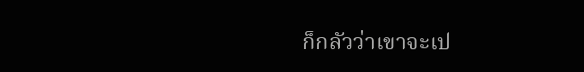ก็กลัวว่าเขาจะเป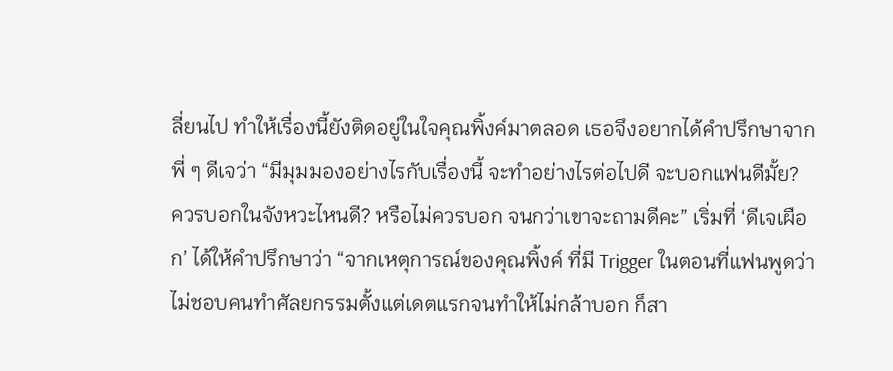ลี่ยนไป ทำให้เรื่องนี้ยังติดอยู่ในใจคุณพิ้งค์มาตลอด เธอจึงอยากได้คำปรึกษาจากพี่ ๆ ดีเจว่า “มีมุมมองอย่างไรกับเรื่องนี้ จะทำอย่างไรต่อไปดี จะบอกแฟนดีมั้ย? ควรบอกในจังหวะไหนดี? หรือไม่ควรบอก จนกว่าเขาจะถามดีคะ” เริ่มที่ ‘ดีเจเผือก’ ได้ให้คำปรึกษาว่า “จากเหตุการณ์ของคุณพิ้งค์ ที่มี Trigger ในตอนที่แฟนพูดว่า ไม่ชอบคนทำศัลยกรรมตั้งแต่เดตแรกจนทำให้ไม่กล้าบอก ก็สา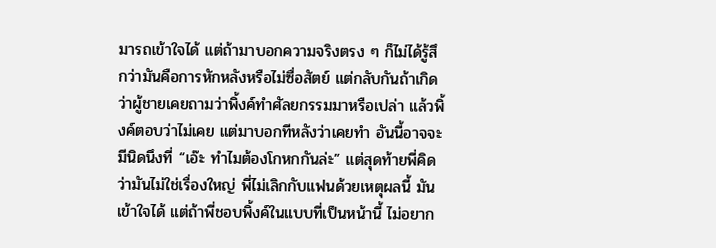มารถเข้าใจได้ แต่ถ้ามาบอกความจริงตรง ๆ ก็ไม่ได้รู้สึกว่ามันคือการหักหลังหรือไม่ซื่อสัตย์ แต่กลับกันถ้าเกิดว่าผู้ชายเคยถามว่าพิ้งค์ทำศัลยกรรมมาหรือเปล่า แล้วพิ้งค์ตอบว่าไม่เคย แต่มาบอกทีหลังว่าเคยทำ อันนี้อาจจะมีนิดนึงที่ “เอ๊ะ ทำไมต้องโกหกกันล่ะ” แต่สุดท้ายพี่คิดว่ามันไม่ใช่เรื่องใหญ่ พี่ไม่เลิกกับแฟนด้วยเหตุผลนี้ มันเข้าใจได้ แต่ถ้าพี่ชอบพิ้งค์ในแบบที่เป็นหน้านี้ ไม่อยาก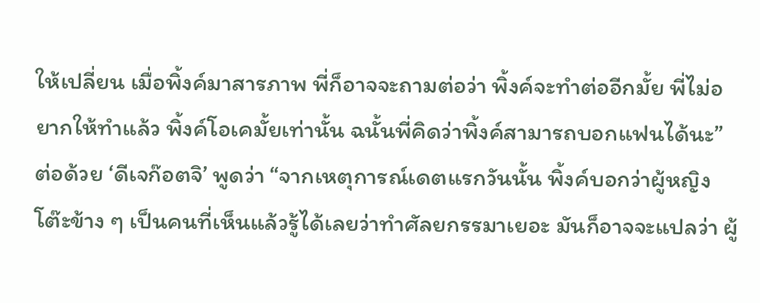ให้เปลี่ยน เมื่อพิ้งค์มาสารภาพ พี่ก็อาจจะถามต่อว่า พิ้งค์จะทำต่ออีกมั้ย พี่ไม่อยากให้ทำแล้ว พิ้งค์โอเคมั้ยเท่านั้น ฉนั้นพี่คิดว่าพิ้งค์สามารถบอกแฟนได้นะ” ต่อด้วย ‘ดีเจก๊อตจิ’ พูดว่า “จากเหตุการณ์เดตแรกวันนั้น พิ้งค์บอกว่าผู้หญิงโต๊ะข้าง ๆ เป็นคนที่เห็นแล้วรู้ได้เลยว่าทำศัลยกรรมาเยอะ มันก็อาจจะแปลว่า ผู้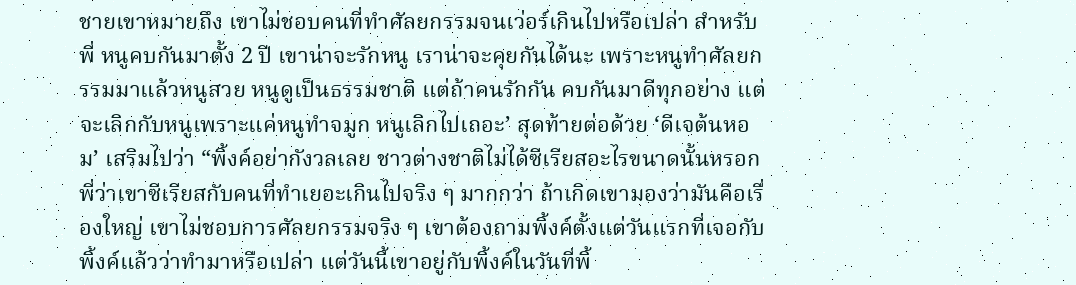ชายเขาหมายถึง เขาไม่ชอบคนที่ทำศัลยกรรมจนเว่อร์เกินไปหรือเปล่า สำหรับพี่ หนูคบกันมาตั้ง 2 ปี เขาน่าจะรักหนู เราน่าจะคุยกันได้นะ เพราะหนูทำศัลยกรรมมาแล้วหนูสวย หนูดูเป็นธรรมชาติ แต่ถ้าคนรักกัน คบกันมาดีทุกอย่าง แต่จะเลิกกับหนูเพราะแค่หนูทำจมูก หนูเลิกไปเถอะ’ สุดท้ายต่อด้วย ‘ดีเจต้นหอม’ เสริมไปว่า “พิ้งค์อย่ากังวลเลย ชาวต่างชาติไม่ได้ซีเรียสอะไรขนาดนั้นหรอก พี่ว่าเขาซีเรียสกับคนที่ทำเยอะเกินไปจริง ๆ มากกว่า ถ้าเกิดเขามองว่ามันคือเรื่องใหญ่ เขาไม่ชอบการศัลยกรรมจริง ๆ เขาต้องถามพิ้งค์ตั้งแต่วันแรกที่เจอกับพิ้งค์แล้วว่าทำมาหรือเปล่า แต่วันนี้เขาอยู่กับพิ้งค์ในวันที่พิ้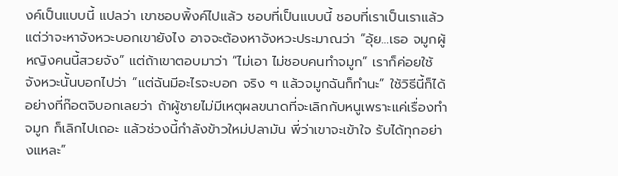งค์เป็นแบบนี้ แปลว่า เขาชอบพิ้งค์ไปแล้ว ชอบที่เป็นแบบนี้ ชอบที่เราเป็นเราแล้ว แต่ว่าจะหาจังหวะบอกเขายังไง อาจจะต้องหาจังหวะประมาณว่า “อุ้ย…เธอ จมูกผู้หญิงคนนี้สวยจัง” แต่ถ้าเขาตอบมาว่า “ไม่เอา ไม่ชอบคนทำจมูก” เราก็ค่อยใช้จังหวะนั้นบอกไปว่า “แต่ฉันมีอะไรจะบอก จริง ๆ แล้วจมูกฉันก็ทำนะ” ใช้วิธีนี้ก็ได้ อย่างที่ก๊อตจิบอกเลยว่า ถ้าผู้ชายไม่มีเหตุผลขนาดที่จะเลิกกับหนูเพราะแค่เรื่องทำจมูก ก็เลิกไปเถอะ แล้วช่วงนี้กำลังข้าวใหม่ปลามัน พี่ว่าเขาจะเข้าใจ รับได้ทุกอย่างแหละ”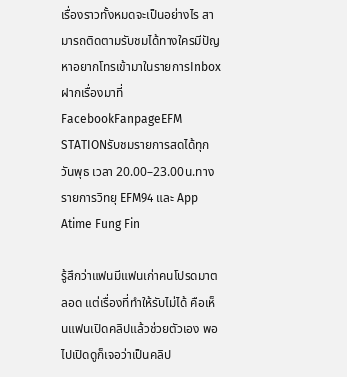เรื่องราวทั้งหมดจะเป็นอย่างไร สามารถติดตามรับชมได้ทางใครมีปัญหาอยากโทรเข้ามาในรายการInboxฝากเรื่องมาที่FacebookFanpageEFM STATIONรับชมรายการสดได้ทุกวันพุธ เวลา 20.00–23.00น.ทางรายการวิทยุ EFM94 และ App Atime Fung Fin

รู้สึกว่าแฟนมีแฟนเก่าคนโปรดมาตลอด แต่เรื่องที่ทำให้รับไม่ได้ คือเห็นแฟนเปิดคลิปแล้วช่วยตัวเอง พอไปเปิดดูก็เจอว่าเป็นคลิป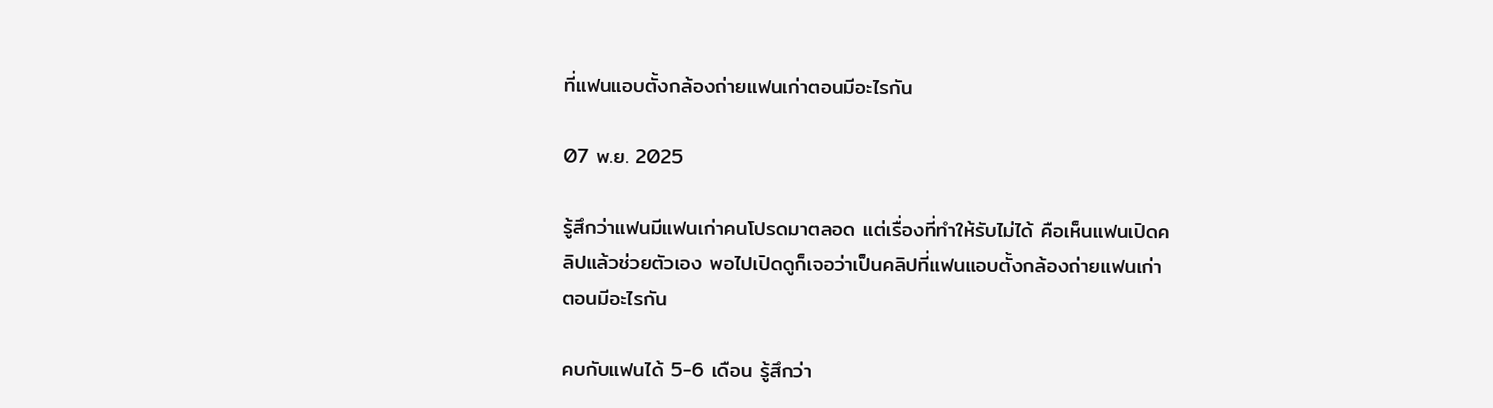ที่แฟนแอบตั้งกล้องถ่ายแฟนเก่าตอนมีอะไรกัน

07 พ.ย. 2025

รู้สึกว่าแฟนมีแฟนเก่าคนโปรดมาตลอด แต่เรื่องที่ทำให้รับไม่ได้ คือเห็นแฟนเปิดคลิปแล้วช่วยตัวเอง พอไปเปิดดูก็เจอว่าเป็นคลิปที่แฟนแอบตั้งกล้องถ่ายแฟนเก่าตอนมีอะไรกัน

คบกับแฟนได้ 5-6 เดือน รู้สึกว่า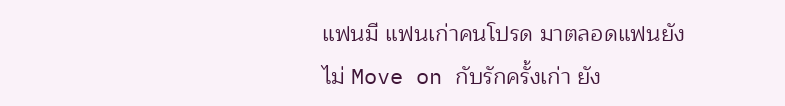แฟนมี แฟนเก่าคนโปรด มาตลอดแฟนยังไม่ Move on กับรักครั้งเก่า ยัง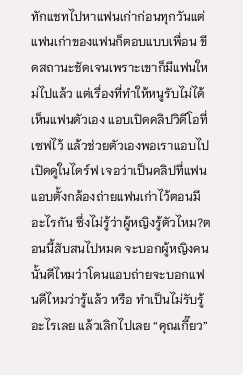ทักแชทไปหาแฟนเก่าก่อนทุกวันแต่แฟนเก่าของแฟนก็ตอบแบบเพื่อน ขีดสถานะชัดเจนเพราะเขาก็มีแฟนใหม่ไปแล้ว แต่เรื่องที่ทำให้หนูรับไม่ได้เห็นแฟนตัวเอง แอบเปิดคลิปวิดีโอที่เซฟไว้ แล้วช่วยตัวเองพอเราแอบไปเปิดดูในไดร์ฟ เจอว่าเป็นคลิปที่แฟนแอบตั้งกล้องถ่ายแฟนเก่าไว้ตอนมีอะไรกัน ซึ่งไม่รู้ว่าผู้หญิงรู้ตัวไหม?ตอนนี้สับสนไปหมด จะบอกผู้หญิงคนนั้นดีไหมว่าโดนแอบถ่ายจะบอกแฟนดีไหมว่ารู้แล้ว หรือ ทำเป็นไม่รับรู้อะไรเลย แล้วเลิกไปเลย “คุณเกี๊ยว”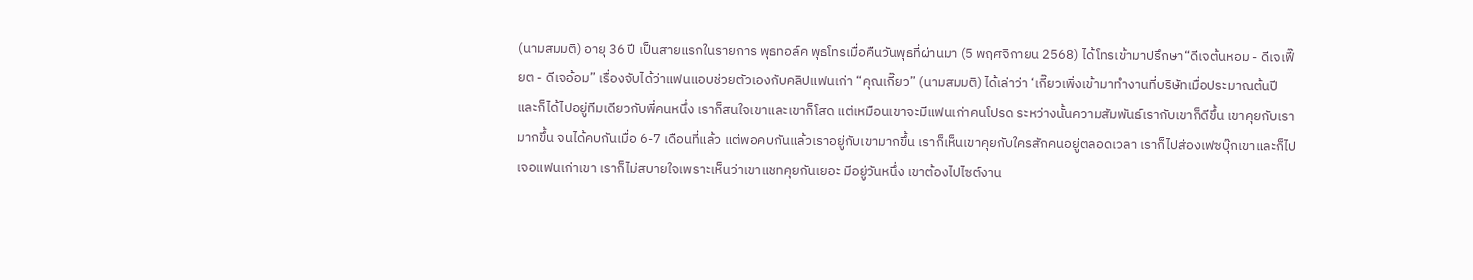(นามสมมติ) อายุ 36 ปี เป็นสายแรกในรายการ พุธทอล์ค พุธโทรเมื่อคืนวันพุธที่ผ่านมา (5 พฤศจิกายน 2568) ได้โทรเข้ามาปรึกษา“ดีเจต้นหอม - ดีเจเฟี๊ยต - ดีเจอ้อม” เรื่องจับได้ว่าแฟนแอบช่วยตัวเองกับคลิปแฟนเก่า “คุณเกี๊ยว” (นามสมมติ) ได้เล่าว่า ‘เกี๊ยวเพิ่งเข้ามาทำงานที่บริษัทเมื่อประมาณต้นปี และก็ได้ไปอยู่ทีมเดียวกับพี่คนหนึ่ง เราก็สนใจเขาและเขาก็โสด แต่เหมือนเขาจะมีแฟนเก่าคนโปรด ระหว่างนั้นความสัมพันธ์เรากับเขาก็ดีขึ้น เขาคุยกับเรามากขึ้น จนได้คบกันเมื่อ 6-7 เดือนที่แล้ว แต่พอคบกันแล้วเราอยู่กับเขามากขึ้น เราก็เห็นเขาคุยกับใครสักคนอยู่ตลอดเวลา เราก็ไปส่องเฟซบุ๊กเขาและก็ไปเจอแฟนเก่าเขา เราก็ไม่สบายใจเพราะเห็นว่าเขาแชทคุยกันเยอะ มีอยู่วันหนึ่ง เขาต้องไปไซต์งาน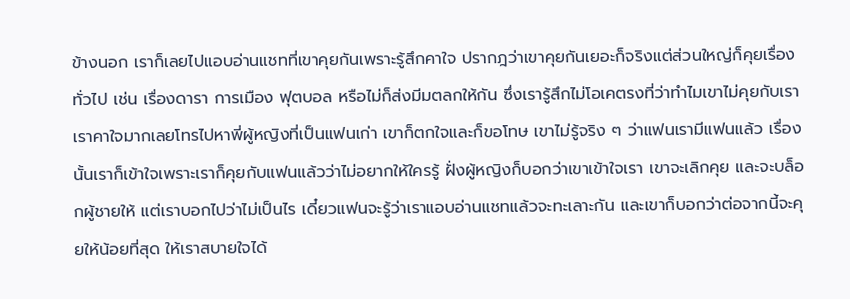ข้างนอก เราก็เลยไปแอบอ่านแชทที่เขาคุยกันเพราะรู้สึกคาใจ ปรากฎว่าเขาคุยกันเยอะก็จริงแต่ส่วนใหญ่ก็คุยเรื่องทั่วไป เช่น เรื่องดารา การเมือง ฟุตบอล หรือไม่ก็ส่งมีมตลกให้กัน ซึ่งเรารู้สึกไม่โอเคตรงที่ว่าทำไมเขาไม่คุยกับเรา เราคาใจมากเลยโทรไปหาพี่ผู้หญิงที่เป็นแฟนเก่า เขาก็ตกใจและก็ขอโทษ เขาไม่รู้จริง ๆ ว่าแฟนเรามีแฟนแล้ว เรื่องนั้นเราก็เข้าใจเพราะเราก็คุยกับแฟนแล้วว่าไม่อยากให้ใครรู้ ฝั่งผู้หญิงก็บอกว่าเขาเข้าใจเรา เขาจะเลิกคุย และจะบล็อกผู้ชายให้ แต่เราบอกไปว่าไม่เป็นไร เดี๋ยวแฟนจะรู้ว่าเราแอบอ่านแชทแล้วจะทะเลาะกัน และเขาก็บอกว่าต่อจากนี้จะคุยให้น้อยที่สุด ให้เราสบายใจได้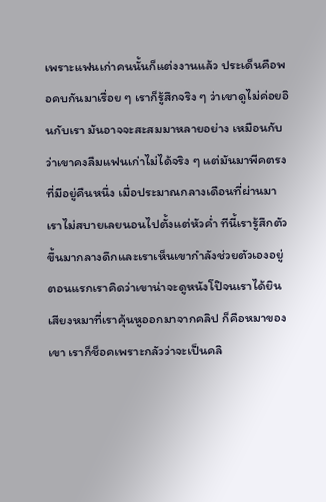เพราะแฟนเก่าคนนั้นก็แต่งงานแล้ว ประเด็นคือพอคบกันมาเรื่อย ๆ เราก็รู้สึกจริง ๆ ว่าเขาดูไม่ค่อยอินกับเรา มันอาจจะสะสมมาหลายอย่าง เหมือนกับว่าเขาคงลืมแฟนเก่าไม่ได้จริง ๆ แต่มันมาพีคตรงที่มีอยู่คืนหนึ่ง เมื่อประมาณกลางเดือนที่ผ่านมา เราไม่สบายเลยนอนไปตั้งแต่หัวค่ำ ทีนี้เรารู้สึกตัวขึ้นมากลางดึกและเราเห็นเขากำลังช่วยตัวเองอยู่ ตอนแรกเราคิดว่าเขาน่าจะดูหนังโป๊จนเราได้ยินเสียงหมาที่เราคุ้นหูออกมาจากคลิป ก็คือหมาของเขา เราก็ช็อคเพราะกลัวว่าจะเป็นคลิ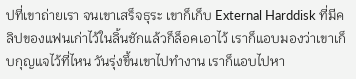ปที่เขาถ่ายเรา จนเขาเสร็จธุระ เขาก็เก็บ External Harddisk ที่มีคลิปของแฟนเก่าไว้ในลิ้นชักแล้วก็ล็อคเอาไว้ เราก็แอบมองว่าเขาเก็บกุญแจไว้ที่ไหน วันรุ่งขึ้นเขาไปทำงาน เราก็แอบไปหา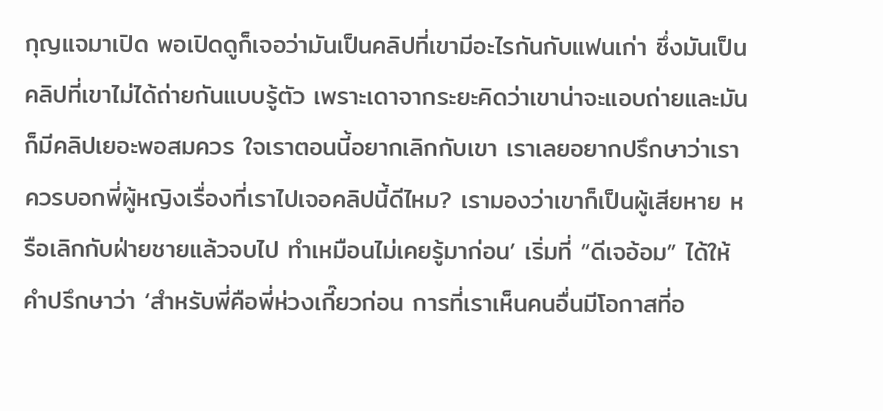กุญแจมาเปิด พอเปิดดูก็เจอว่ามันเป็นคลิปที่เขามีอะไรกันกับแฟนเก่า ซึ่งมันเป็นคลิปที่เขาไม่ได้ถ่ายกันแบบรู้ตัว เพราะเดาจากระยะคิดว่าเขาน่าจะแอบถ่ายและมันก็มีคลิปเยอะพอสมควร ใจเราตอนนี้อยากเลิกกับเขา เราเลยอยากปรึกษาว่าเราควรบอกพี่ผู้หญิงเรื่องที่เราไปเจอคลิปนี้ดีไหม? เรามองว่าเขาก็เป็นผู้เสียหาย หรือเลิกกับฝ่ายชายแล้วจบไป ทำเหมือนไม่เคยรู้มาก่อน’ เริ่มที่ “ดีเจอ้อม” ได้ให้คำปรึกษาว่า ‘สำหรับพี่คือพี่ห่วงเกี๊ยวก่อน การที่เราเห็นคนอื่นมีโอกาสที่อ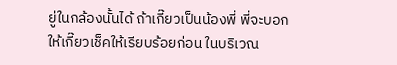ยู่ในกล้องนั้นได้ ถ้าเกี๊ยวเป็นน้องพี่ พี่จะบอกให้เกี๊ยวเช็คให้เรียบร้อยก่อน ในบริเวณ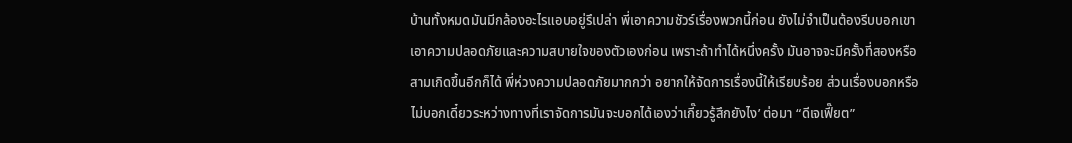บ้านทั้งหมดมันมีกล้องอะไรแอบอยู่รึเปล่า พี่เอาความชัวร์เรื่องพวกนี้ก่อน ยังไม่จำเป็นต้องรีบบอกเขา เอาความปลอดภัยและความสบายใจของตัวเองก่อน เพราะถ้าทำได้หนึ่งครั้ง มันอาจจะมีครั้งที่สองหรือสามเกิดขึ้นอีกก็ได้ พี่ห่วงความปลอดภัยมากกว่า อยากให้จัดการเรื่องนี้ให้เรียบร้อย ส่วนเรื่องบอกหรือไม่บอกเดี๋ยวระหว่างทางที่เราจัดการมันจะบอกได้เองว่าเกี๊ยวรู้สึกยังไง’ ต่อมา “ดีเจเฟี๊ยต”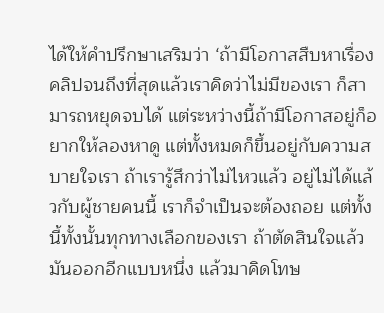ได้ให้คำปรึกษาเสริมว่า ‘ถ้ามีโอกาสสืบหาเรื่องคลิปจนถึงที่สุดแล้วเราคิดว่าไม่มีของเรา ก็สามารถหยุดจบได้ แต่ระหว่างนี้ถ้ามีโอกาสอยู่ก็อยากให้ลองหาดู แต่ทั้งหมดก็ขึ้นอยู่กับความสบายใจเรา ถ้าเรารู้สึกว่าไม่ไหวแล้ว อยู่ไม่ได้แล้วกับผู้ชายคนนี้ เราก็จำเป็นจะต้องถอย แต่ทั้งนี้ทั้งนั้นทุกทางเลือกของเรา ถ้าตัดสินใจแล้วมันออกอีกแบบหนึ่ง แล้วมาคิดโทษ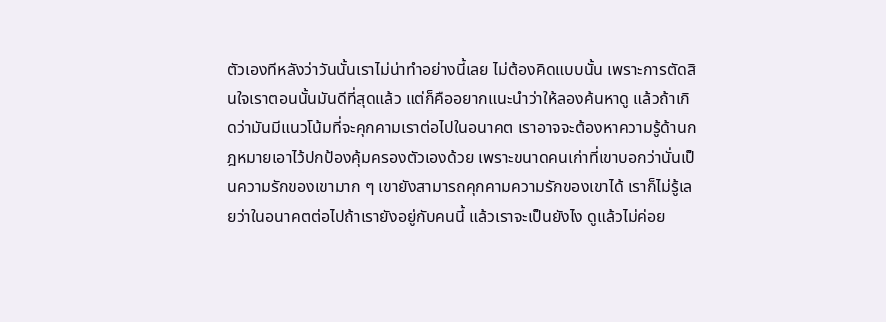ตัวเองทีหลังว่าวันนั้นเราไม่น่าทำอย่างนี้เลย ไม่ต้องคิดแบบนั้น เพราะการตัดสินใจเราตอนนั้นมันดีที่สุดแล้ว แต่ก็คืออยากแนะนำว่าให้ลองค้นหาดู แล้วถ้าเกิดว่ามันมีแนวโน้มที่จะคุกคามเราต่อไปในอนาคต เราอาจจะต้องหาความรู้ด้านกฎหมายเอาไว้ปกป้องคุ้มครองตัวเองด้วย เพราะขนาดคนเก่าที่เขาบอกว่านั่นเป็นความรักของเขามาก ๆ เขายังสามารถคุกคามความรักของเขาได้ เราก็ไม่รู้เลยว่าในอนาคตต่อไปถ้าเรายังอยู่กับคนนี้ แล้วเราจะเป็นยังไง ดูแล้วไม่ค่อย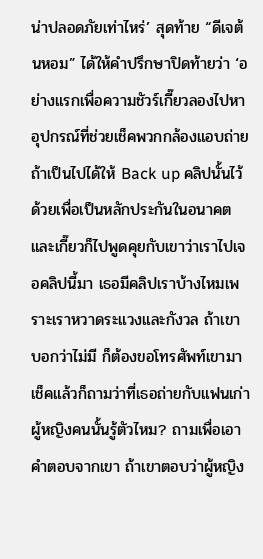น่าปลอดภัยเท่าไหร่’ สุดท้าย “ดีเจต้นหอม” ได้ให้คำปรึกษาปิดท้ายว่า ‘อย่างแรกเพื่อความชัวร์เกี๊ยวลองไปหาอุปกรณ์ที่ช่วยเช็คพวกกล้องแอบถ่าย ถ้าเป็นไปได้ให้ Back up คลิปนั้นไว้ด้วยเพื่อเป็นหลักประกันในอนาคต และเกี๊ยวก็ไปพูดคุยกับเขาว่าเราไปเจอคลิปนี้มา เธอมีคลิปเราบ้างไหมเพราะเราหวาดระแวงและกังวล ถ้าเขาบอกว่าไม่มี ก็ต้องขอโทรศัพท์เขามาเช็คแล้วก็ถามว่าที่เธอถ่ายกับแฟนเก่า ผู้หญิงคนนั้นรู้ตัวไหม? ถามเพื่อเอาคำตอบจากเขา ถ้าเขาตอบว่าผู้หญิง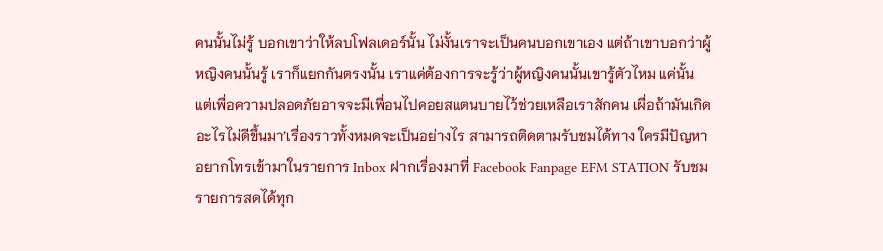คนนั้นไม่รู้ บอกเขาว่าให้ลบโฟลเดอร์นั้น ไม่งั้นเราจะเป็นคนบอกเขาเอง แต่ถ้าเขาบอกว่าผู้หญิงคนนั้นรู้ เราก็แยกกันตรงนั้น เราแค่ต้องการจะรู้ว่าผู้หญิงคนนั้นเขารู้ตัวไหม แค่นั้น แต่เพื่อความปลอดภัยอาจจะมีเพื่อนไปคอยสแตนบายไว้ช่วยเหลือเราสักคน เผื่อถ้ามันเกิดอะไรไม่ดีขึ้นมา’เรื่องราวทั้งหมดจะเป็นอย่างไร สามารถติดตามรับชมได้ทาง ใครมีปัญหาอยากโทรเข้ามาในรายการ Inbox ฝากเรื่องมาที่ Facebook Fanpage EFM STATION รับชมรายการสดได้ทุก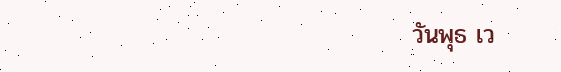วันพุธ เว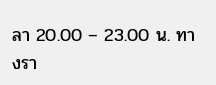ลา 20.00 – 23.00 น. ทางรา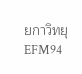ยกาวิทยุ EFM94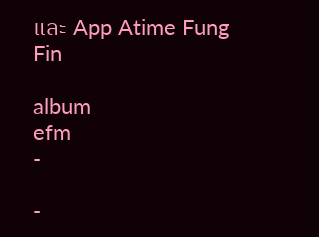และ App Atime Fung Fin

album
efm
-

-